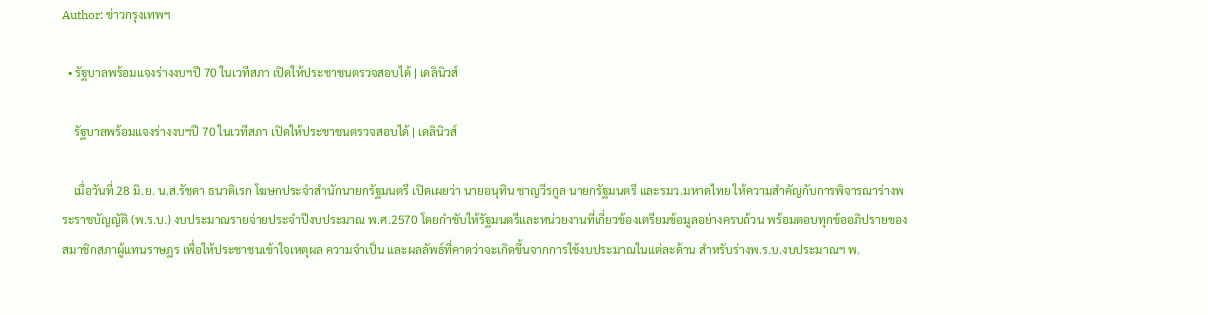Author: ข่าวกรุงเทพฯ

  • รัฐบาลพร้อมแจงร่างงบฯปี 70 ในเวทีสภา เปิดให้ประชาชนตรวจสอบได้ | เดลินิวส์

    รัฐบาลพร้อมแจงร่างงบฯปี 70 ในเวทีสภา เปิดให้ประชาชนตรวจสอบได้ | เดลินิวส์

    เมื่อวันที่ 28 มิ.ย. น.ส.รัชดา ธนาดิเรก โฆษกประจำสำนักนายกรัฐมนตรี เปิดเผยว่า นายอนุทิน ชาญวีรกูล นายกรัฐมนตรี และรมว.มหาดไทย ให้ความสำคัญกับการพิจารณาร่างพระราชบัญญัติ (พ.ร.บ.) งบประมาณรายจ่ายประจำปีงบประมาณ พ.ศ.2570 โดยกำชับให้รัฐมนตรีและหน่วยงานที่เกี่ยวข้องเตรียมข้อมูลอย่างครบถ้วน พร้อมตอบทุกข้ออภิปรายของสมาชิกสภาผู้แทนราษฎร เพื่อให้ประชาชนเข้าใจเหตุผล ความจำเป็น และผลลัพธ์ที่คาดว่าจะเกิดขึ้นจากการใช้งบประมาณในแต่ละด้าน สำหรับร่างพ.ร.บ.งบประมาณฯ พ.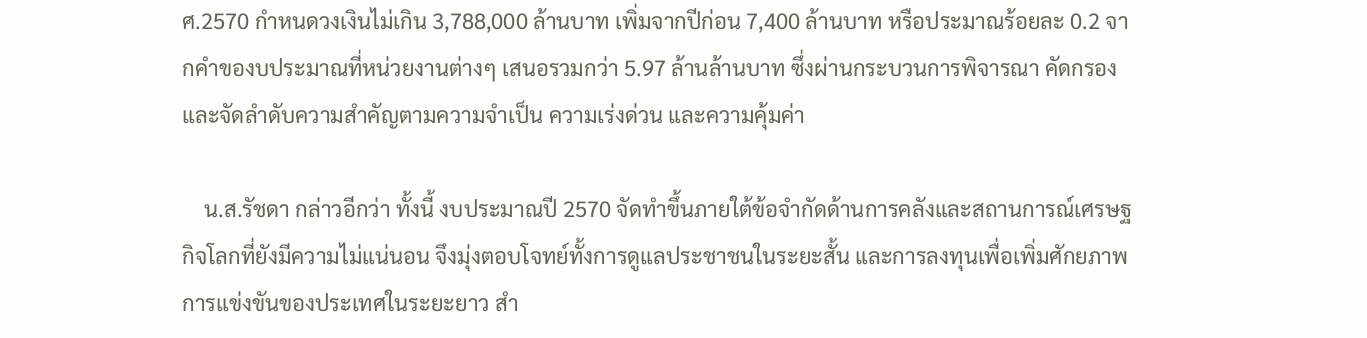ศ.2570 กำหนดวงเงินไม่เกิน 3,788,000 ล้านบาท เพิ่มจากปีก่อน 7,400 ล้านบาท หรือประมาณร้อยละ 0.2 จากคำของบประมาณที่หน่วยงานต่างๆ เสนอรวมกว่า 5.97 ล้านล้านบาท ซึ่งผ่านกระบวนการพิจารณา คัดกรอง และจัดลำดับความสำคัญตามความจำเป็น ความเร่งด่วน และความคุ้มค่า

    น.ส.รัชดา กล่าวอีกว่า ทั้งนี้ งบประมาณปี 2570 จัดทำขึ้นภายใต้ข้อจำกัดด้านการคลังและสถานการณ์เศรษฐกิจโลกที่ยังมีความไม่แน่นอน จึงมุ่งตอบโจทย์ทั้งการดูแลประชาชนในระยะสั้น และการลงทุนเพื่อเพิ่มศักยภาพการแข่งขันของประเทศในระยะยาว สำ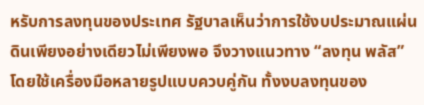หรับการลงทุนของประเทศ รัฐบาลเห็นว่าการใช้งบประมาณแผ่นดินเพียงอย่างเดียวไม่เพียงพอ จึงวางแนวทาง “ลงทุน พลัส” โดยใช้เครื่องมือหลายรูปแบบควบคู่กัน ทั้งงบลงทุนของ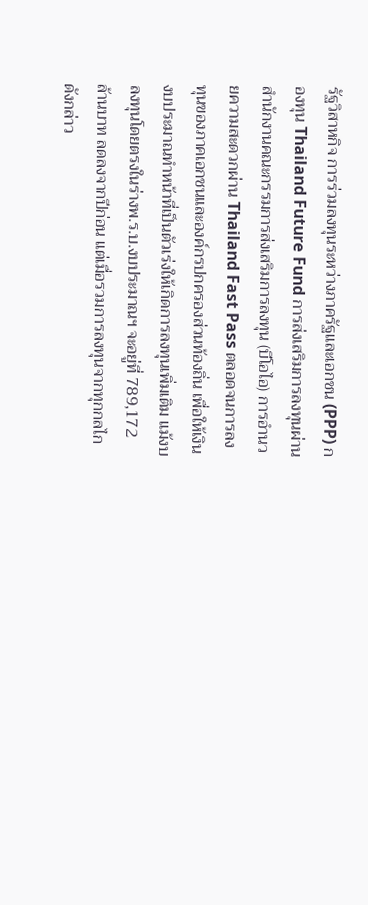รัฐวิสาหกิจ การร่วมลงทุนระหว่างภาครัฐและเอกชน (PPP) กองทุน Thailand Future Fund การส่งเสริมการลงทุนผ่านสำนักงานคณะกรรมการส่งเสริมการลงทุน (บีโอไอ) การอำนวยความสะดวกผ่าน Thailand Fast Pass ตลอดจนการลงทุนของภาคเอกชนและองค์กรปกครองส่วนท้องถิ่น เพื่อให้เงินงบประมาณทำหน้าที่เป็นตัวเร่งให้เกิดการลงทุนเพิ่มเติม แม้งบลงทุนโดยตรงในร่างพ.ร.บ.งบประมาณฯ จะอยู่ที่ 789,172 ล้านบาท ลดลงจากปีก่อน แต่เมื่อรวมการลงทุนจากทุกกลไกดังกล่าว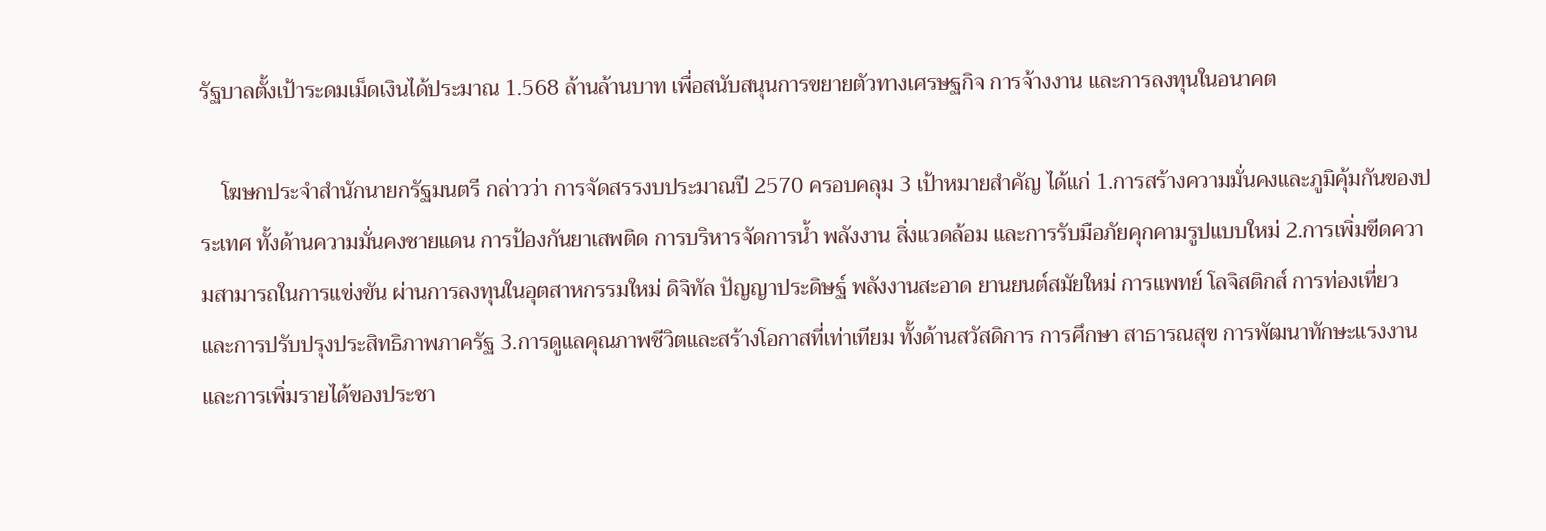รัฐบาลตั้งเป้าระดมเม็ดเงินได้ประมาณ 1.568 ล้านล้านบาท เพื่อสนับสนุนการขยายตัวทางเศรษฐกิจ การจ้างงาน และการลงทุนในอนาคต

    โฆษกประจำสำนักนายกรัฐมนตรี กล่าวว่า การจัดสรรงบประมาณปี 2570 ครอบคลุม 3 เป้าหมายสำคัญ ได้แก่ 1.การสร้างความมั่นคงและภูมิคุ้มกันของประเทศ ทั้งด้านความมั่นคงชายแดน การป้องกันยาเสพติด การบริหารจัดการน้ำ พลังงาน สิ่งแวดล้อม และการรับมือภัยคุกคามรูปแบบใหม่ 2.การเพิ่มขีดความสามารถในการแข่งขัน ผ่านการลงทุนในอุตสาหกรรมใหม่ ดิจิทัล ปัญญาประดิษฐ์ พลังงานสะอาด ยานยนต์สมัยใหม่ การแพทย์ โลจิสติกส์ การท่องเที่ยว และการปรับปรุงประสิทธิภาพภาครัฐ 3.การดูแลคุณภาพชีวิตและสร้างโอกาสที่เท่าเทียม ทั้งด้านสวัสดิการ การศึกษา สาธารณสุข การพัฒนาทักษะแรงงาน และการเพิ่มรายได้ของประชา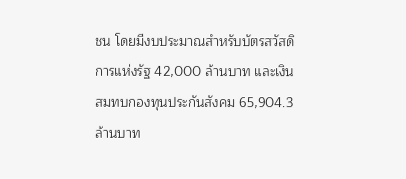ชน โดยมีงบประมาณสำหรับบัตรสวัสดิการแห่งรัฐ 42,000 ล้านบาท และเงินสมทบกองทุนประกันสังคม 65,904.3 ล้านบาท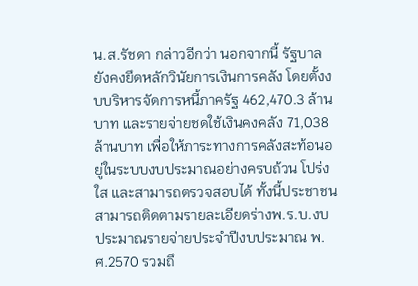น.ส.รัชดา กล่าวอีกว่า นอกจากนี้ รัฐบาลยังคงยึดหลักวินัยการเงินการคลัง โดยตั้งงบบริหารจัดการหนี้ภาครัฐ 462,470.3 ล้านบาท และรายจ่ายชดใช้เงินคงคลัง 71,038 ล้านบาท เพื่อให้ภาระทางการคลังสะท้อนอยู่ในระบบงบประมาณอย่างครบถ้วน โปร่งใส และสามารถตรวจสอบได้ ทั้งนี้ประชาชนสามารถติดตามรายละเอียดร่างพ.ร.บ.งบประมาณรายจ่ายประจำปีงบประมาณ พ.ศ.2570 รวมถึ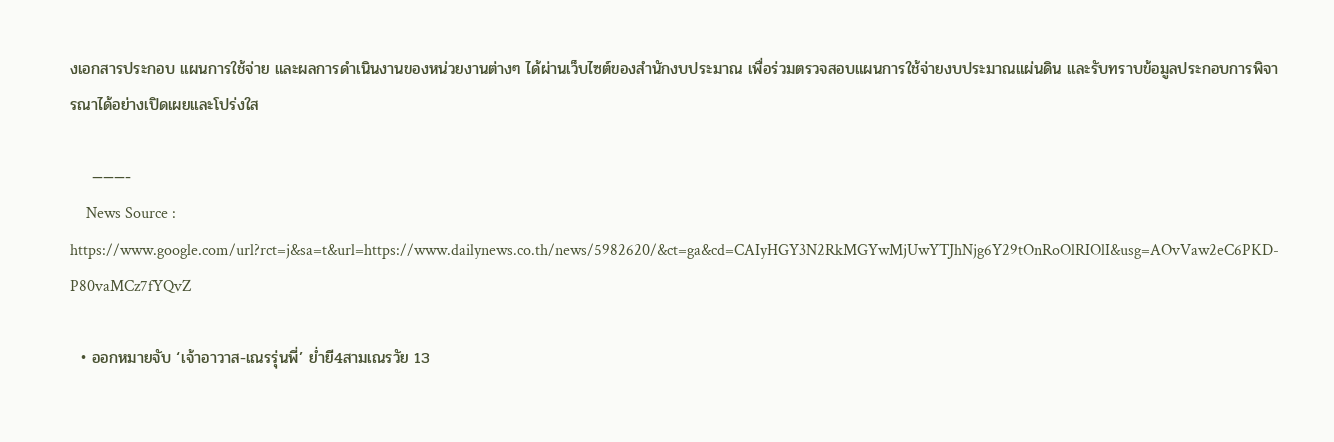งเอกสารประกอบ แผนการใช้จ่าย และผลการดำเนินงานของหน่วยงานต่างๆ ได้ผ่านเว็บไซต์ของสำนักงบประมาณ เพื่อร่วมตรวจสอบแผนการใช้จ่ายงบประมาณแผ่นดิน และรับทราบข้อมูลประกอบการพิจารณาได้อย่างเปิดเผยและโปร่งใส

    ———-
    News Source : https://www.google.com/url?rct=j&sa=t&url=https://www.dailynews.co.th/news/5982620/&ct=ga&cd=CAIyHGY3N2RkMGYwMjUwYTJhNjg6Y29tOnRoOlRIOlI&usg=AOvVaw2eC6PKD-P80vaMCz7fYQvZ

  • ออกหมายจับ ‘เจ้าอาวาส-เณรรุ่นพี่’ ย่ำยี4สามเณรวัย 13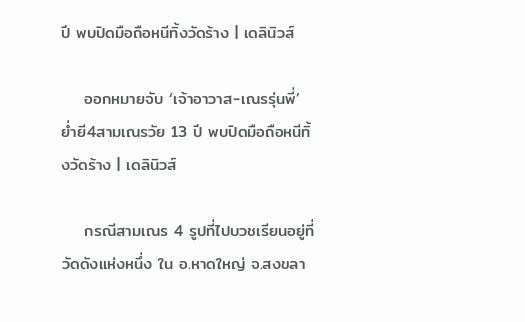ปี พบปิดมือถือหนีทิ้งวัดร้าง | เดลินิวส์

    ออกหมายจับ ‘เจ้าอาวาส-เณรรุ่นพี่’ ย่ำยี4สามเณรวัย 13 ปี พบปิดมือถือหนีทิ้งวัดร้าง | เดลินิวส์

    กรณีสามเณร 4 รูปที่ไปบวชเรียนอยู่ที่วัดดังแห่งหนึ่ง ใน อ.หาดใหญ่ จ.สงขลา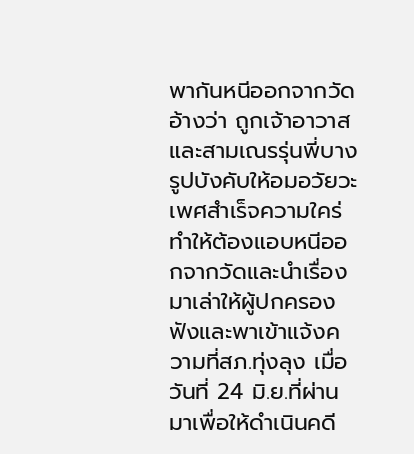พากันหนีออกจากวัด อ้างว่า ถูกเจ้าอาวาสและสามเณรรุ่นพี่บางรูปบังคับให้อมอวัยวะเพศสำเร็จความใคร่ ทำให้ต้องแอบหนีออกจากวัดและนำเรื่องมาเล่าให้ผู้ปกครองฟังและพาเข้าแจ้งความที่สภ.ทุ่งลุง เมื่อวันที่ 24 มิ.ย.ที่ผ่านมาเพื่อให้ดำเนินคดี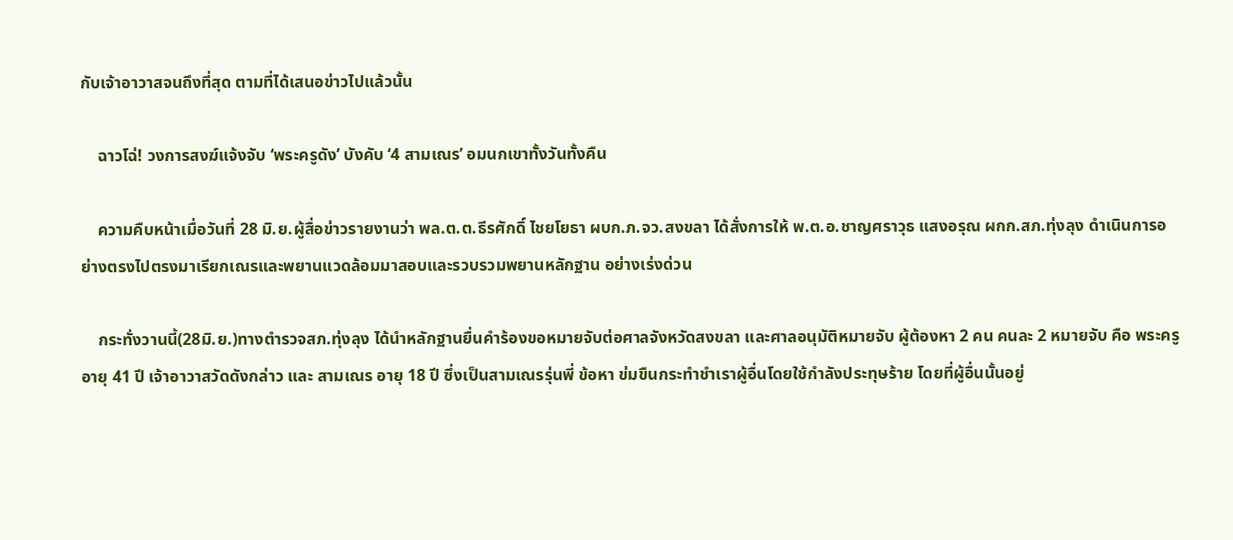กับเจ้าอาวาสจนถึงที่สุด ตามที่ได้เสนอข่าวไปแล้วนั้น

    ฉาวโฉ่! วงการสงฆ์แจ้งจับ ‘พระครูดัง’ บังคับ ‘4 สามเณร’ อมนกเขาทั้งวันทั้งคืน

    ความคืบหน้าเมื่อวันที่ 28 มิ.ย.ผู้สื่อข่าวรายงานว่า พล.ต.ต.ธีรศักดิ์ ไชยโยธา ผบก.ภ.จว.สงขลา ได้สั่งการให้ พ.ต.อ.ชาญศราวุธ แสงอรุณ ผกก.สภ.ทุ่งลุง ดำเนินการอย่างตรงไปตรงมาเรียกเณรและพยานแวดล้อมมาสอบและรวบรวมพยานหลักฐาน อย่างเร่งด่วน

    กระทั่งวานนี้(28มิ.ย.)ทางตำรวจสภ.ทุ่งลุง ได้นำหลักฐานยื่นคำร้องขอหมายจับต่อศาลจังหวัดสงขลา และศาลอนุมัติหมายจับ ผู้ต้องหา 2 คน คนละ 2 หมายจับ คือ พระครู อายุ 41 ปี เจ้าอาวาสวัดดังกล่าว และ สามเณร อายุ 18 ปี ซึ่งเป็นสามเณรรุ่นพี่ ข้อหา ข่มขืนกระทำชำเราผู้อื่นโดยใช้กำลังประทุษร้าย โดยที่ผู้อื่นนั้นอยู่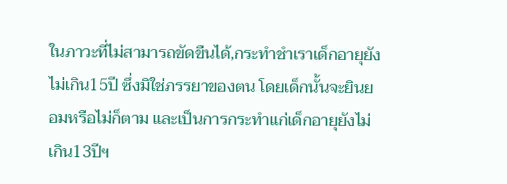ในภาวะที่ไม่สามารถขัดขืนได้,กระทำชำเราเด็กอายุยังไม่เกิน15ปี ซึ่งมิใช่ภรรยาของตน โดยเด็กนั้นจะยินยอมหรือไม่ก็ตาม และเป็นการกระทำแก่เด็กอายุยังไม่เกิน13ปีฯ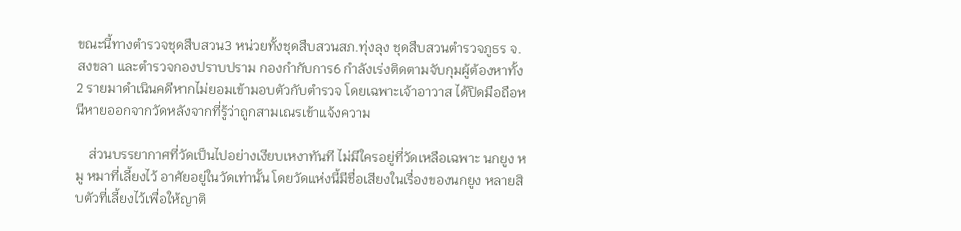ขณะนี้ทางตำรวจชุดสืบสวน3 หน่วยทั้งชุดสืบสวนสภ.ทุ่งลุง ชุดสืบสวนตำรวจภูธร จ.สงขลา และตำรวจกองปราบปราม กองกำกับการ6 กำลังเร่งติดตามจับกุมผู้ต้องหาทั้ง 2 รายมาดำเนินคดีหากไม่ยอมเข้ามอบตัวกับตำรวจ โดยเฉพาะเจ้าอาวาส ได้ปิดมือถือหนีหายออกจากวัดหลังจากที่รู้ว่าถูกสามเณรเข้าแจ้งความ

    ส่วนบรรยากาศที่วัดเป็นไปอย่างเงียบเหงาทันที ไม่มีใครอยู่ที่วัดเหลือเฉพาะ นกยูง หมู หมาที่เลี้ยงไว้ อาศัยอยู่ในวัดเท่านั้น โดยวัดแห่งนี้มีชื่อเสียงในเรื่องของนกยูง หลายสิบตัวที่เลี้ยงไว้เพื่อให้ญาติ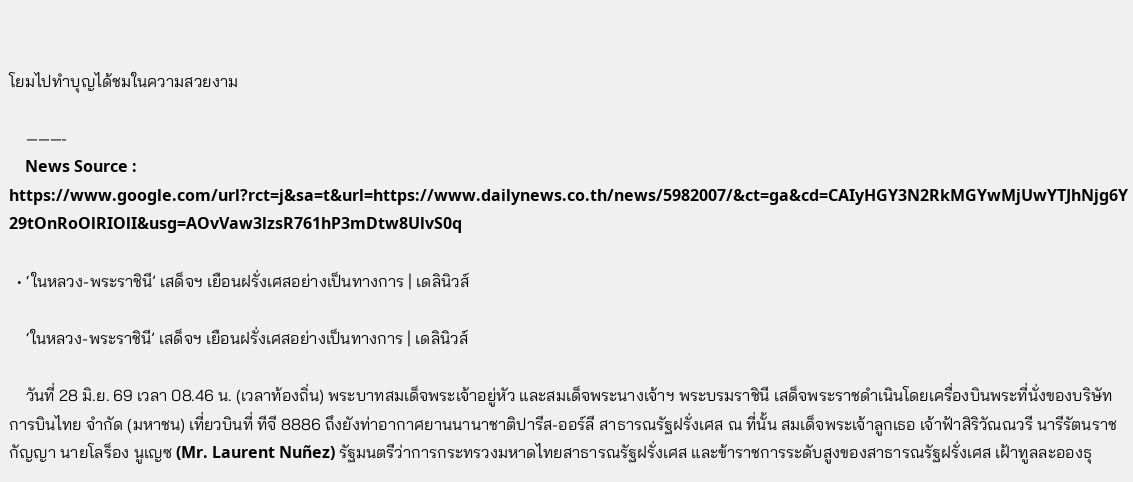โยมไปทำบุญได้ชมในความสวยงาม

    ———-
    News Source : https://www.google.com/url?rct=j&sa=t&url=https://www.dailynews.co.th/news/5982007/&ct=ga&cd=CAIyHGY3N2RkMGYwMjUwYTJhNjg6Y29tOnRoOlRIOlI&usg=AOvVaw3lzsR761hP3mDtw8UlvS0q

  • ‘ในหลวง-พระราชินี’ เสด็จฯ เยือนฝรั่งเศสอย่างเป็นทางการ | เดลินิวส์

    ‘ในหลวง-พระราชินี’ เสด็จฯ เยือนฝรั่งเศสอย่างเป็นทางการ | เดลินิวส์

    วันที่ 28 มิ.ย. 69 เวลา 08.46 น. (เวลาท้องถิ่น) พระบาทสมเด็จพระเจ้าอยู่หัว และสมเด็จพระนางเจ้าฯ พระบรมราชินี เสด็จพระราชดำเนินโดยเครื่องบินพระที่นั่งของบริษัท การบินไทย จำกัด (มหาชน) เที่ยวบินที่ ทีจี 8886 ถึงยังท่าอากาศยานนานาชาติปารีส-ออร์ลี สาธารณรัฐฝรั่งเศส ณ ที่นั้น สมเด็จพระเจ้าลูกเธอ เจ้าฟ้าสิริวัณณวรี นารีรัตนราชกัญญา นายโลร็อง นูเญซ (Mr. Laurent Nuñez) รัฐมนตรีว่าการกระทรวงมหาดไทยสาธารณรัฐฝรั่งเศส และข้าราชการระดับสูงของสาธารณรัฐฝรั่งเศส เฝ้าทูลละอองธุ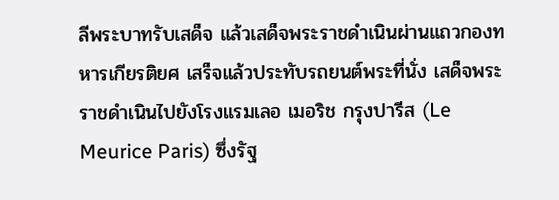ลีพระบาทรับเสด็จ แล้วเสด็จพระราชดำเนินผ่านแถวกองทหารเกียรติยศ เสร็จแล้วประทับรถยนต์พระที่นั่ง เสด็จพระราชดำเนินไปยังโรงแรมเลอ เมอริช กรุงปารีส (Le Meurice Paris) ซึ่งรัฐ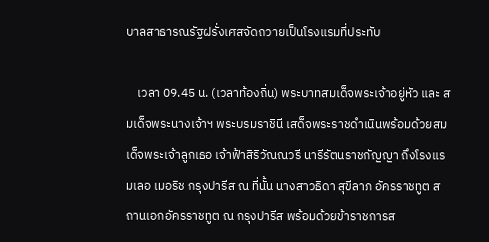บาลสาธารณรัฐฝรั่งเศสจัดถวายเป็นโรงแรมที่ประทับ

    เวลา 09.45 น. (เวลาท้องถิ่น) พระบาทสมเด็จพระเจ้าอยู่หัว และ สมเด็จพระนางเจ้าฯ พระบรมราชินี เสด็จพระราชดำเนินพร้อมด้วยสมเด็จพระเจ้าลูกเธอ เจ้าฟ้าสิริวัณณวรี นารีรัตนราชกัญญา ถึงโรงแรมเลอ เมอริช กรุงปารีส ณ ที่นั้น นางสาวธิดา สุขีลาภ อัครราชทูต สถานเอกอัครราชทูต ณ กรุงปารีส พร้อมด้วยข้าราชการส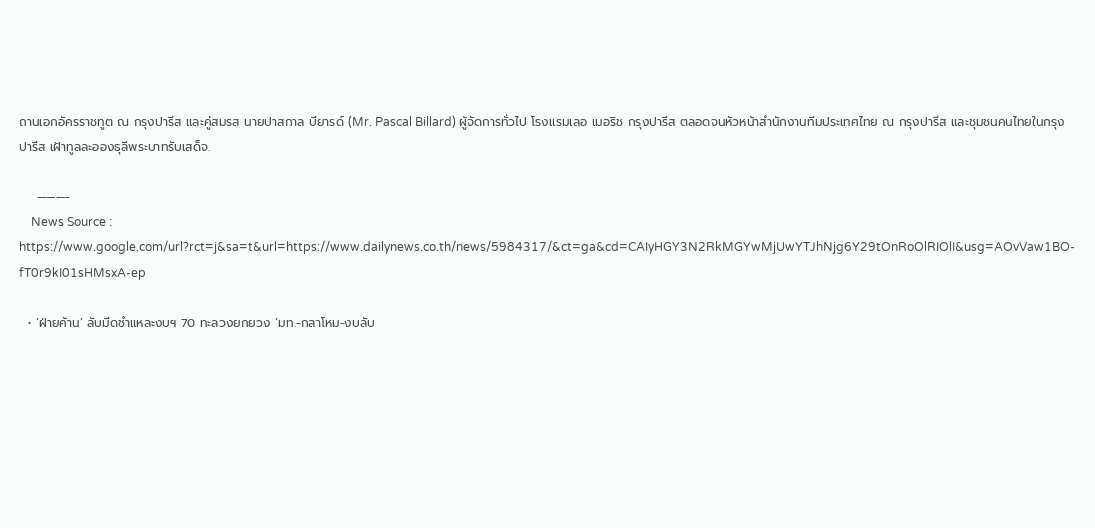ถานเอกอัครราชทูต ณ กรุงปารีส และคู่สมรส นายปาสกาล บียารด์ (Mr. Pascal Billard) ผู้จัดการทั่วไป โรงแรมเลอ เมอริช กรุงปารีส ตลอดจนหัวหน้าสำนักงานทีมประเทศไทย ณ กรุงปารีส และชุมชนคนไทยในกรุงปารีส เฝ้าทูลละอองธุลีพระบาทรับเสด็จ.

    ———-
    News Source : https://www.google.com/url?rct=j&sa=t&url=https://www.dailynews.co.th/news/5984317/&ct=ga&cd=CAIyHGY3N2RkMGYwMjUwYTJhNjg6Y29tOnRoOlRIOlI&usg=AOvVaw1BO-fT0r9kI01sHMsxA-ep

  • ‘ฝ่ายค้าน’ ลับมีดชำแหละงบฯ 70 ทะลวงยกยวง ‘มท.-กลาโหม-งบลับ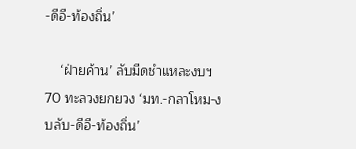-ดีอี-ท้องถิ่น’

    ‘ฝ่ายค้าน’ ลับมีดชำแหละงบฯ 70 ทะลวงยกยวง ‘มท.-กลาโหม-งบลับ-ดีอี-ท้องถิ่น’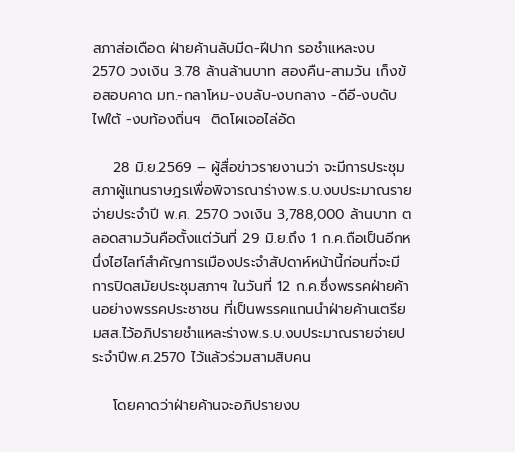สภาส่อเดือด ฝ่ายค้านลับมีด-ฝีปาก รอชำแหละงบ 2570 วงเงิน 3.78 ล้านล้านบาท สองคืน-สามวัน เก็งข้อสอบคาด มท.-กลาโหม-งบลับ-งบกลาง -ดีอี-งบดับไฟใต้ -งบท้องถิ่นฯ  ติดโผเจอไล่อัด

    28 มิ.ย.2569 – ผู้สื่อข่าวรายงานว่า จะมีการประชุมสภาผู้แทนราษฎรเพื่อพิจารณาร่างพ.ร.บ.งบประมาณรายจ่ายประจำปี พ.ศ. 2570 วงเงิน 3,788,000 ล้านบาท ตลอดสามวันคือตั้งแต่วันที่ 29 มิ.ย.ถึง 1 ก.ค.ถือเป็นอีกหนึ่งไฮไลท์สำคัญการเมืองประจำสัปดาห์หน้านี้ก่อนที่จะมีการปิดสมัยประชุมสภาฯ ในวันที่ 12 ก.ค.ซึ่งพรรคฝ่ายค้านอย่างพรรคประชาชน ที่เป็นพรรคแกนนำฝ่ายค้านเตรียมสส.ไว้อภิปรายชำแหละร่างพ.ร.บ.งบประมาณรายจ่ายประจำปีพ.ศ.2570 ไว้แล้วร่วมสามสิบคน

    โดยคาดว่าฝ่ายค้านจะอภิปรายงบ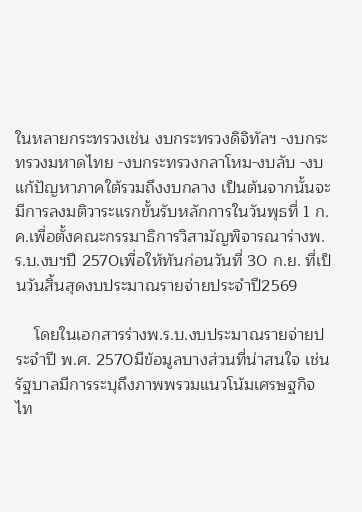ในหลายกระทรวงเช่น งบกระทรวงดิจิทัลฯ -งบกระทรวงมหาดไทย -งบกระทรวงกลาโหม-งบลับ -งบแก้ปัญหาภาคใต้รวมถึงงบกลาง เป็นต้นจากนั้นจะมีการลงมติวาระแรกขั้นรับหลักการในวันพุธที่ 1 ก.ค.เพื่อตั้งคณะกรรมาธิการวิสามัญพิจารณาร่างพ.ร.บ.งบฯปี 2570เพื่อให้ทันก่อนวันที่ 30 ก.ย. ที่เป็นวันสิ้นสุดงบประมาณรายจ่ายประจำปี2569

    โดยในเอกสารร่างพ.ร.บ.งบประมาณรายจ่ายประจำปี พ.ศ. 2570มีข้อมูลบางส่วนที่น่าสนใจ เช่น รัฐบาลมีการระบุถึงภาพพรวมแนวโน้มเศรษฐกิจไท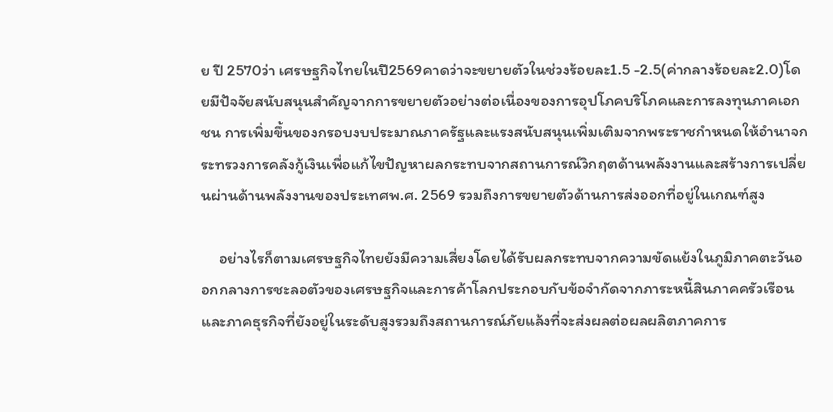ย ปี 2570ว่า เศรษฐกิจไทยในปี2569คาดว่าจะขยายตัวในช่วงร้อยละ1.5 -2.5(ค่ากลางร้อยละ2.0)โดยมีปัจจัยสนับสนุนสำคัญจากการขยายตัวอย่างต่อเนื่องของการอุปโภคบริโภคและการลงทุนภาคเอกชน การเพิ่มขึ้นของกรอบงบประมาณภาครัฐและแรงสนับสนุนเพิ่มเติมจากพระราชกำหนดให้อำนาจกระทรวงการคลังกู้เงินเพื่อแก้ไขปัญหาผลกระทบจากสถานการณ์วิกฤตด้านพลังงานและสร้างการเปลี่ยนผ่านด้านพลังงานของประเทศพ.ศ. 2569 รวมถึงการขยายตัวด้านการส่งออกที่อยู่ในเกณฑ์สูง

     อย่างไรก็ตามเศรษฐกิจไทยยังมีความเสี่ยงโดยได้รับผลกระทบจากความขัดแย้งในภูมิภาคตะวันออกกลางการชะลอตัวของเศรษฐกิจและการค้าโลกประกอบกับข้อจำกัดจากภาระหนี้สินภาคครัวเรือนและภาคธุรกิจที่ยังอยู่ในระดับสูงรวมถึงสถานการณ์ภัยแล้งที่จะส่งผลต่อผลผลิตภาคการ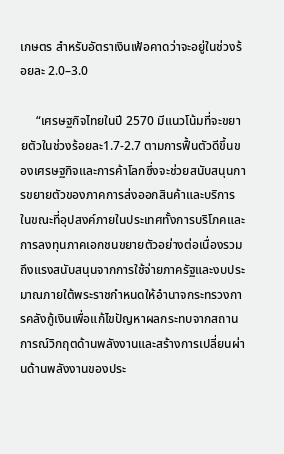เกษตร สำหรับอัตราเงินเฟ้อคาดว่าจะอยู่ในช่วงร้อยละ 2.0–3.0

     “เศรษฐกิจไทยในปี 2570 มีแนวโน้มที่จะขยายตัวในช่วงร้อยละ1.7-2.7 ตามการฟื้นตัวดีขึ้นของเศรษฐกิจและการค้าโลกซึ่งจะช่วยสนับสนุนการขยายตัวของภาคการส่งออกสินค้าและบริการในขณะที่อุปสงค์ภายในประเทศทั้งการบริโภคและการลงทุนภาคเอกชนขยายตัวอย่างต่อเนื่องรวมถึงแรงสนับสนุนจากการใช้จ่ายภาครัฐและงบประมาณภายใต้พระราชกำหนดให้อำนาจกระทรวงการคลังกู้เงินเพื่อแก้ไขปัญหาผลกระทบจากสถานการณ์วิกฤตด้านพลังงานและสร้างการเปลี่ยนผ่านด้านพลังงานของประ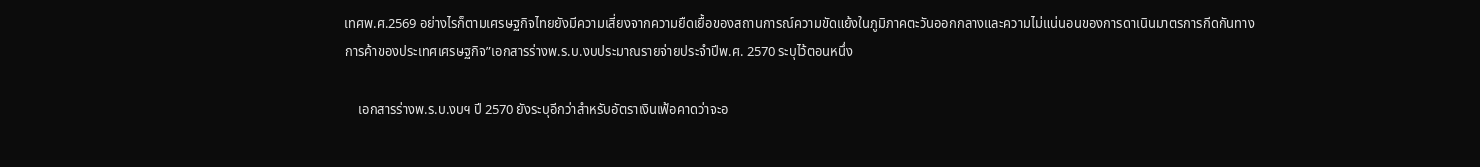เทศพ.ศ.2569 อย่างไรก็ตามเศรษฐกิจไทยยังมีความเสี่ยงจากความยืดเยื้อของสถานการณ์ความขัดแย้งในภูมิภาคตะวันออกกลางและความไม่แน่นอนของการดาเนินมาตรการกีดกันทางการค้าของประเทศเศรษฐกิจ”เอกสารร่างพ.ร.บ.งบประมาณรายจ่ายประจำปีพ.ศ. 2570 ระบุไว้ตอนหนึ่ง

    เอกสารร่างพ.ร.บ.งบฯ ปี 2570 ยังระบุอีกว่าสำหรับอัตราเงินเฟ้อคาดว่าจะอ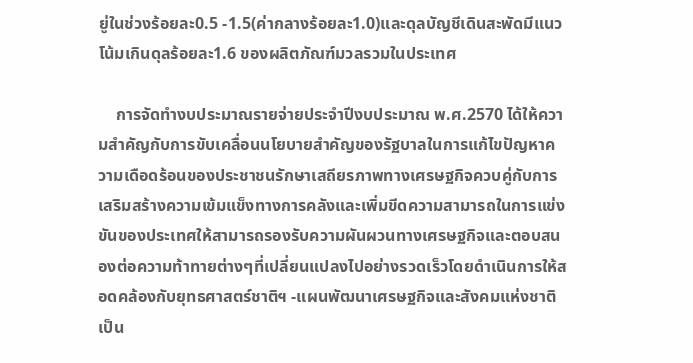ยู่ในช่วงร้อยละ0.5 -1.5(ค่ากลางร้อยละ1.0)และดุลบัญชีเดินสะพัดมีแนวโน้มเกินดุลร้อยละ1.6 ของผลิตภัณฑ์มวลรวมในประเทศ

    การจัดทำงบประมาณรายจ่ายประจำปีงบประมาณ พ.ศ.2570 ได้ให้ความสำคัญกับการขับเคลื่อนนโยบายสำคัญของรัฐบาลในการแก้ไขปัญหาความเดือดร้อนของประชาชนรักษาเสถียรภาพทางเศรษฐกิจควบคู่กับการเสริมสร้างความเข้มแข็งทางการคลังและเพิ่มขีดความสามารถในการแข่งขันของประเทศให้สามารถรองรับความผันผวนทางเศรษฐกิจและตอบสนองต่อความท้าทายต่างๆที่เปลี่ยนแปลงไปอย่างรวดเร็วโดยดำเนินการให้สอดคล้องกับยุทธศาสตร์ชาติฯ -แผนพัฒนาเศรษฐกิจและสังคมแห่งชาติ เป็น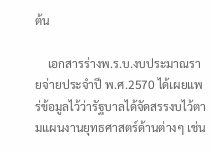ต้น

    เอกสารร่างพ.ร.บ.งบประมาณรายจ่ายประจำปี พ.ศ.2570 ได้เผยแพร่ข้อมูลไว้ว่ารัฐบาลได้จัดสรรงบไว้ตามแผนงานยุทธศาสตร์ด้านต่างๆ เช่น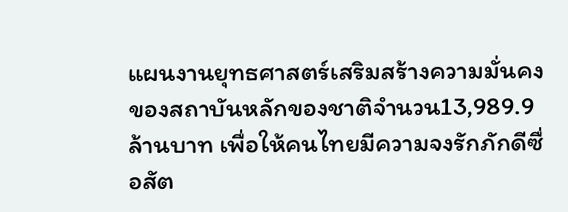แผนงานยุทธศาสตร์เสริมสร้างความมั่นคงของสถาบันหลักของชาติจำนวน13,989.9 ล้านบาท เพื่อให้คนไทยมีความจงรักภักดีซื่อสัต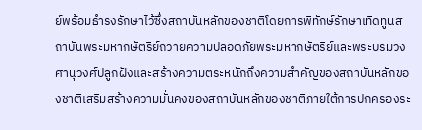ย์พร้อมธำรงรักษาไว้ซึ่งสถาบันหลักของชาติโดยการพิทักษ์รักษาเทิดทูนสถาบันพระมหากษัตริย์ถวายความปลอดภัยพระมหากษัตริย์และพระบรมวงศานุวงศ์ปลูกฝังและสร้างความตระหนักถึงความสำคัญของสถาบันหลักของชาติเสริมสร้างความมั่นคงของสถาบันหลักของชาติภายใต้การปกครองระ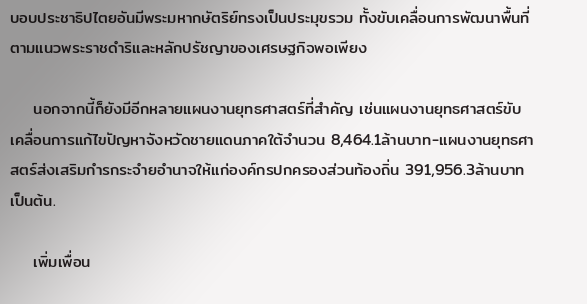บอบประชาธิปไตยอันมีพระมหากษัตริย์ทรงเป็นประมุขรวม ทั้งขับเคลื่อนการพัฒนาพื้นที่ตามแนวพระราชดำริและหลักปรัชญาของเศรษฐกิจพอเพียง

    นอกจากนี้ก็ยังมีอีกหลายแผนงานยุทธศาสตร์ที่สำคัญ เช่นแผนงานยุทธศาสตร์ขับเคลื่อนการแก้ไขปัญหาจังหวัดชายแดนภาคใต้จำนวน 8,464.1ล้านบาท-แผนงานยุทธศาสตร์ส่งเสริมกำรกระจำยอำนาจให้แก่องค์กรปกครองส่วนท้องถิ่น 391,956.3ล้านบาท เป็นต้น.

    เพิ่มเพื่อน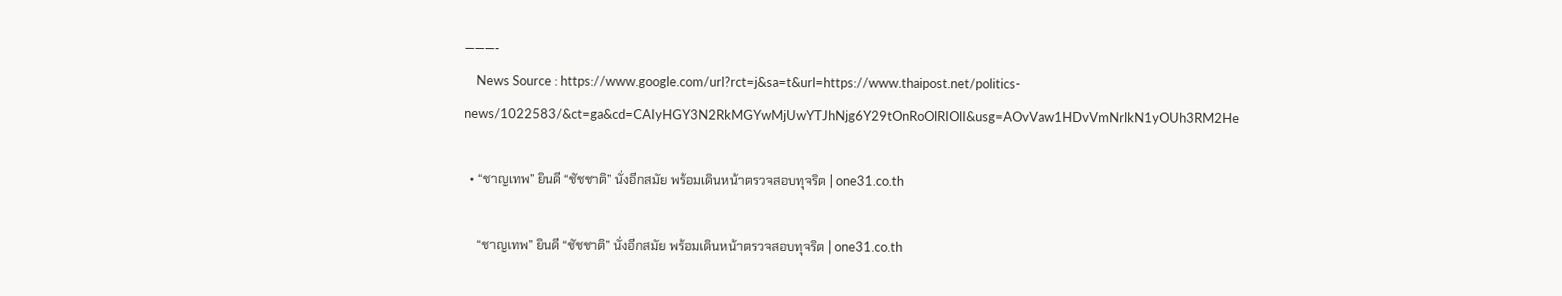———-
    News Source : https://www.google.com/url?rct=j&sa=t&url=https://www.thaipost.net/politics-news/1022583/&ct=ga&cd=CAIyHGY3N2RkMGYwMjUwYTJhNjg6Y29tOnRoOlRIOlI&usg=AOvVaw1HDvVmNrlkN1yOUh3RM2He

  • “ชาญเทพ” ยินดี “ชัชชาติ” นั่งอีกสมัย พร้อมเดินหน้าตรวจสอบทุจริต | one31.co.th

    “ชาญเทพ” ยินดี “ชัชชาติ” นั่งอีกสมัย พร้อมเดินหน้าตรวจสอบทุจริต | one31.co.th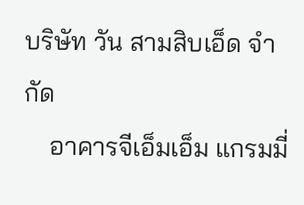บริษัท วัน สามสิบเอ็ด จำกัด
    อาคารจีเอ็มเอ็ม แกรมมี่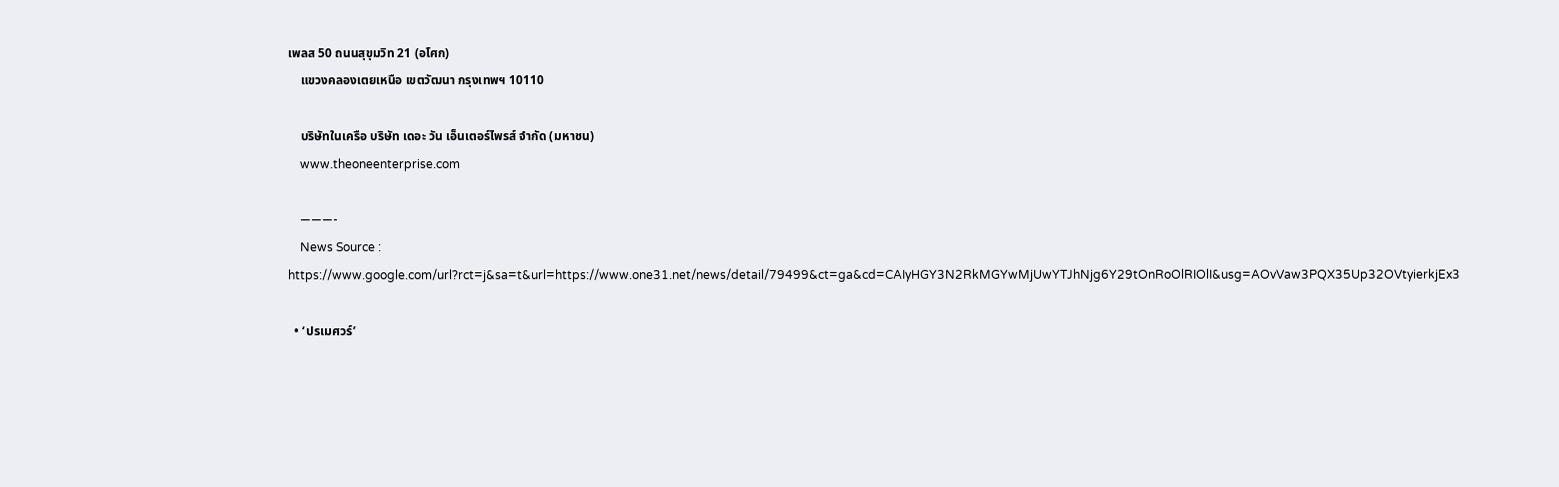เพลส 50 ถนนสุขุมวิท 21 (อโศก)
    แขวงคลองเตยเหนือ เขตวัฒนา กรุงเทพฯ 10110

    บริษัทในเครือ บริษัท เดอะ วัน เอ็นเตอร์ไพรส์ จำกัด (มหาชน)
    www.theoneenterprise.com

    ———-
    News Source : https://www.google.com/url?rct=j&sa=t&url=https://www.one31.net/news/detail/79499&ct=ga&cd=CAIyHGY3N2RkMGYwMjUwYTJhNjg6Y29tOnRoOlRIOlI&usg=AOvVaw3PQX35Up32OVtyierkjEx3

  • ‘ปรเมศวร์’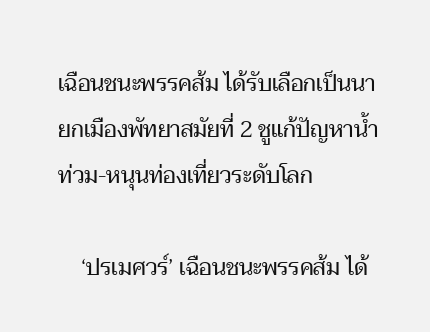เฉือนชนะพรรคส้ม ได้รับเลือกเป็นนายกเมืองพัทยาสมัยที่ 2 ชูแก้ปัญหาน้ำท่วม-หนุนท่องเที่ยวระดับโลก

    ‘ปรเมศวร์’ เฉือนชนะพรรคส้ม ได้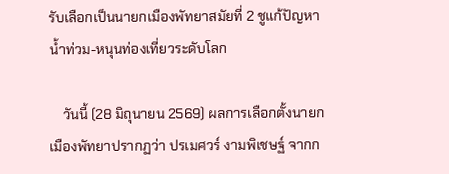รับเลือกเป็นนายกเมืองพัทยาสมัยที่ 2 ชูแก้ปัญหาน้ำท่วม-หนุนท่องเที่ยวระดับโลก

    วันนี้ (28 มิถุนายน 2569) ผลการเลือกตั้งนายกเมืองพัทยาปรากฏว่า ปรเมศวร์ งามพิเชษฐ์ จากก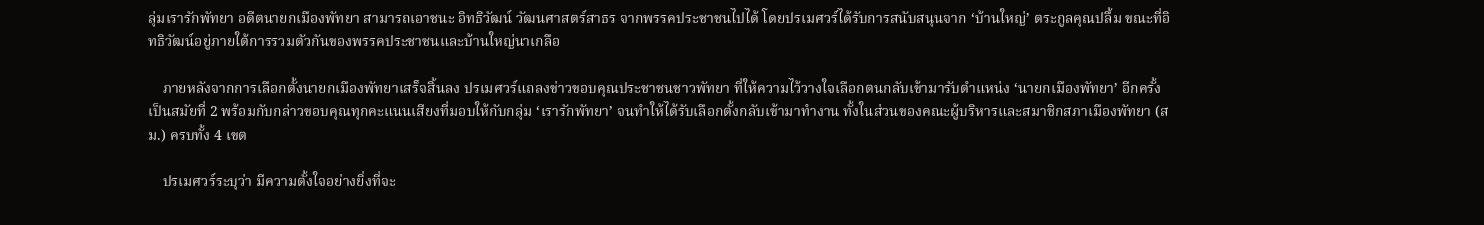ลุ่มเรารักพัทยา อดีตนายกเมืองพัทยา สามารถเอาชนะ อิทธิวัฒน์ วัฒนศาสตร์สาธร จากพรรคประชาชนไปได้ โดยปรเมศวร์ได้รับการสนับสนุนจาก ‘บ้านใหญ่’ ตระกูลคุณปลื้ม ขณะที่อิทธิวัฒน์อยู่ภายใต้การรวมตัวกันของพรรคประชาชนและบ้านใหญ่นาเกลือ

    ภายหลังจากการเลือกตั้งนายกเมืองพัทยาเสร็จสิ้นลง ปรเมศวร์แถลงข่าวขอบคุณประชาชนชาวพัทยา ที่ให้ความไว้วางใจเลือกตนกลับเข้ามารับตำแหน่ง ‘นายกเมืองพัทยา’ อีกครั้งเป็นสมัยที่ 2 พร้อมกับกล่าวขอบคุณทุกคะแนนเสียงที่มอบให้กับกลุ่ม ‘เรารักพัทยา’ จนทำให้ได้รับเลือกตั้งกลับเข้ามาทำงาน ทั้งในส่วนของคณะผู้บริหารและสมาชิกสภาเมืองพัทยา (สม.) ครบทั้ง 4 เขต

    ปรเมศวร์ระบุว่า มีความตั้งใจอย่างยิ่งที่จะ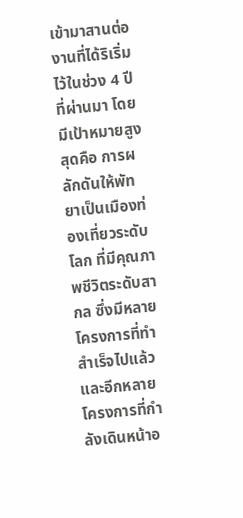เข้ามาสานต่องานที่ได้ริเริ่มไว้ในช่วง 4 ปีที่ผ่านมา โดยมีเป้าหมายสูงสุดคือ การผลักดันให้พัทยาเป็นเมืองท่องเที่ยวระดับโลก ที่มีคุณภาพชีวิตระดับสากล ซึ่งมีหลายโครงการที่ทำสำเร็จไปแล้ว และอีกหลายโครงการที่กำลังเดินหน้าอ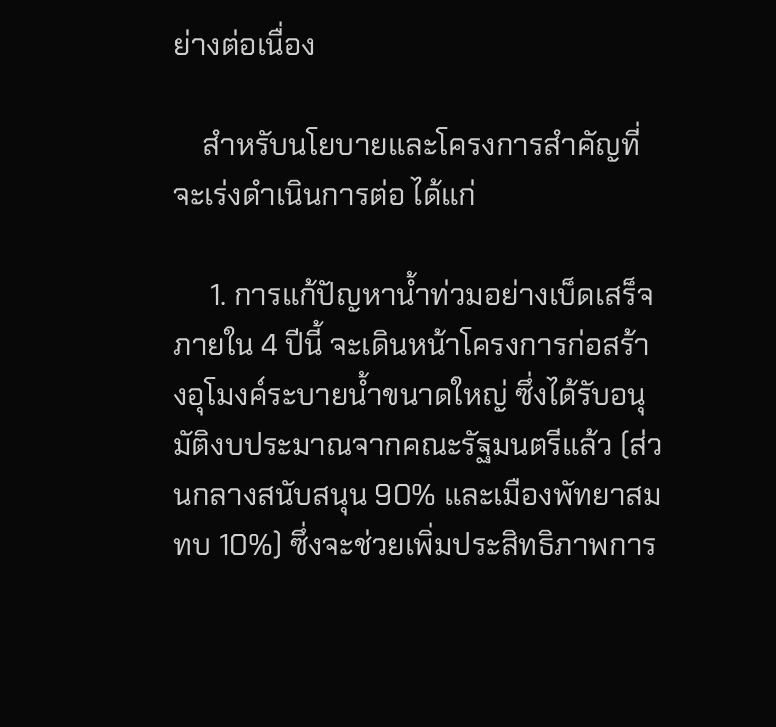ย่างต่อเนื่อง

    สำหรับนโยบายและโครงการสำคัญที่จะเร่งดำเนินการต่อ ได้แก่

     1. การแก้ปัญหาน้ำท่วมอย่างเบ็ดเสร็จ ภายใน 4 ปีนี้ จะเดินหน้าโครงการก่อสร้างอุโมงค์ระบายน้ำขนาดใหญ่ ซึ่งได้รับอนุมัติงบประมาณจากคณะรัฐมนตรีแล้ว (ส่วนกลางสนับสนุน 90% และเมืองพัทยาสมทบ 10%) ซึ่งจะช่วยเพิ่มประสิทธิภาพการ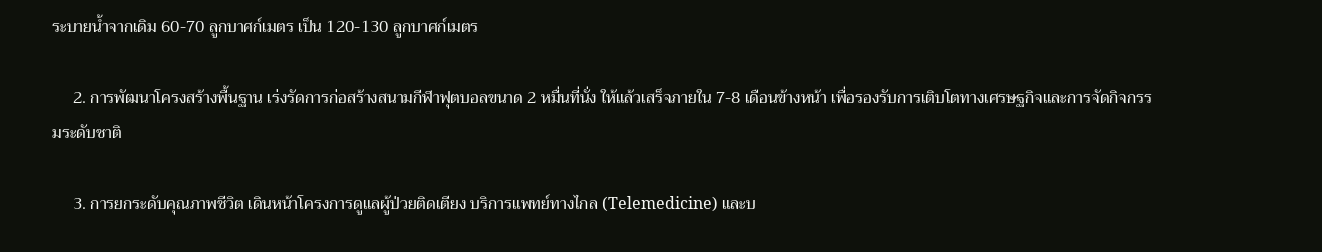ระบายน้ำจากเดิม 60-70 ลูกบาศก์เมตร เป็น 120-130 ลูกบาศก์เมตร

     2. การพัฒนาโครงสร้างพื้นฐาน เร่งรัดการก่อสร้างสนามกีฬาฟุตบอลขนาด 2 หมื่นที่นั่ง ให้แล้วเสร็จภายใน 7-8 เดือนข้างหน้า เพื่อรองรับการเติบโตทางเศรษฐกิจและการจัดกิจกรรมระดับชาติ

     3. การยกระดับคุณภาพชีวิต เดินหน้าโครงการดูแลผู้ป่วยติดเตียง บริการแพทย์ทางไกล (Telemedicine) และบ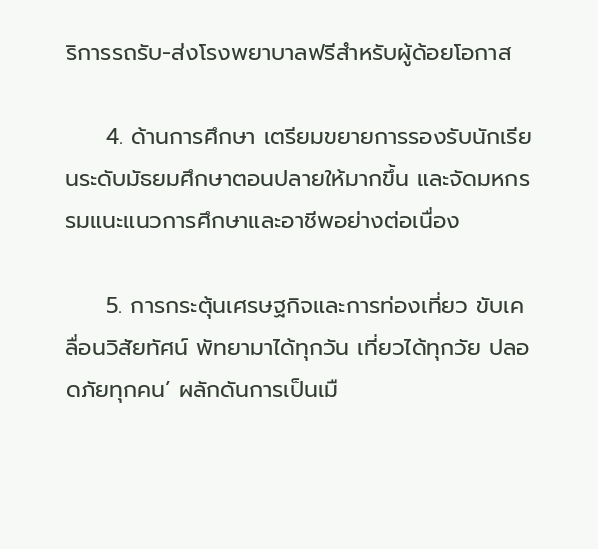ริการรถรับ-ส่งโรงพยาบาลฟรีสำหรับผู้ด้อยโอกาส

     4. ด้านการศึกษา เตรียมขยายการรองรับนักเรียนระดับมัธยมศึกษาตอนปลายให้มากขึ้น และจัดมหกรรมแนะแนวการศึกษาและอาชีพอย่างต่อเนื่อง

     5. การกระตุ้นเศรษฐกิจและการท่องเที่ยว ขับเคลื่อนวิสัยทัศน์ พัทยามาได้ทุกวัน เที่ยวได้ทุกวัย ปลอดภัยทุกคน’ ผลักดันการเป็นเมื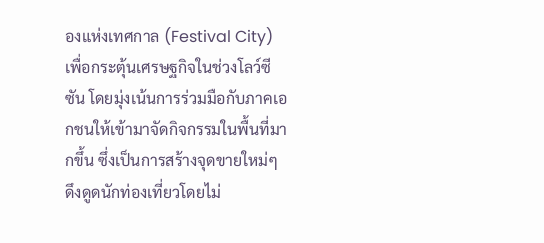องแห่งเทศกาล (Festival City) เพื่อกระตุ้นเศรษฐกิจในช่วงโลว์ซีซัน โดยมุ่งเน้นการร่วมมือกับภาคเอกชนให้เข้ามาจัดกิจกรรมในพื้นที่มากขึ้น ซึ่งเป็นการสร้างจุดขายใหม่ๆ ดึงดูดนักท่องเที่ยวโดยไม่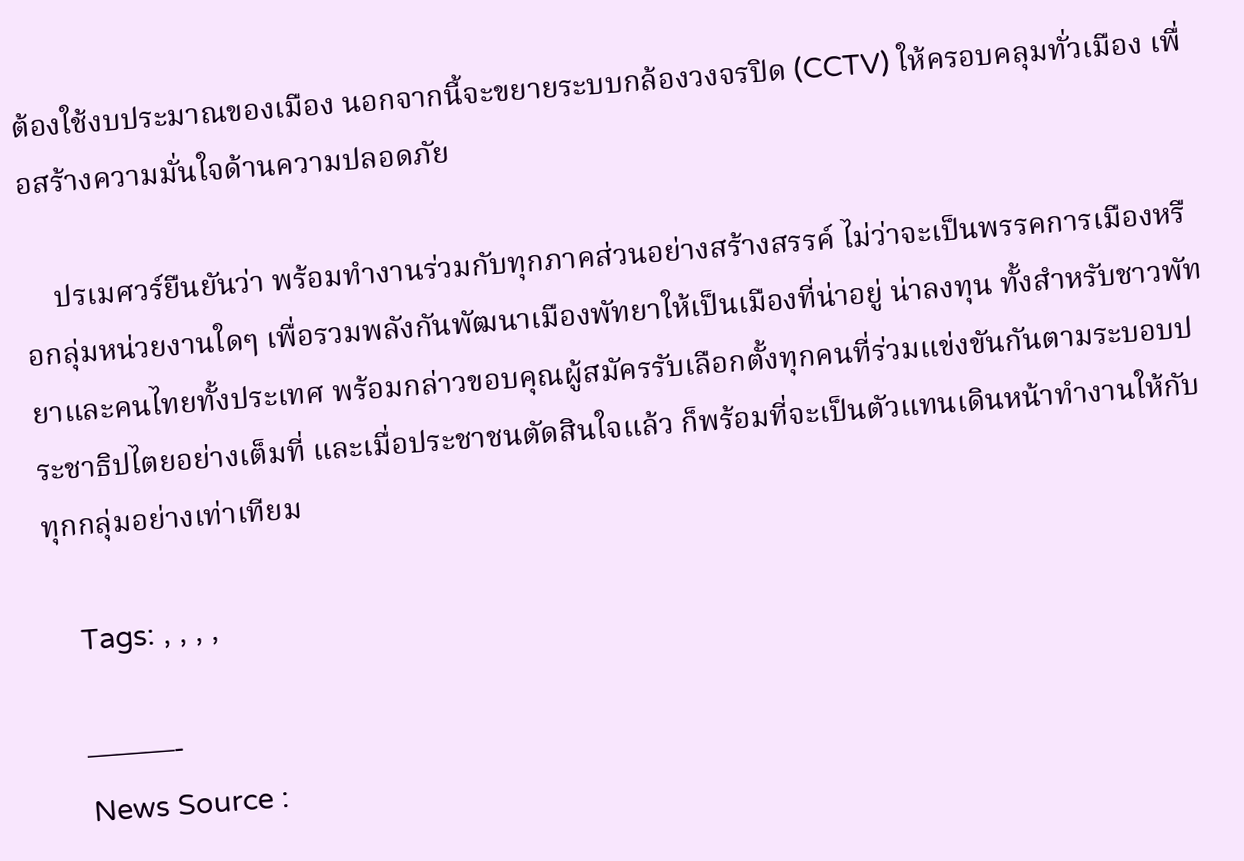ต้องใช้งบประมาณของเมือง นอกจากนี้จะขยายระบบกล้องวงจรปิด (CCTV) ให้ครอบคลุมทั่วเมือง เพื่อสร้างความมั่นใจด้านความปลอดภัย

    ปรเมศวร์ยืนยันว่า พร้อมทำงานร่วมกับทุกภาคส่วนอย่างสร้างสรรค์ ไม่ว่าจะเป็นพรรคการเมืองหรือกลุ่มหน่วยงานใดๆ เพื่อรวมพลังกันพัฒนาเมืองพัทยาให้เป็นเมืองที่น่าอยู่ น่าลงทุน ทั้งสำหรับชาวพัทยาและคนไทยทั้งประเทศ พร้อมกล่าวขอบคุณผู้สมัครรับเลือกตั้งทุกคนที่ร่วมแข่งขันกันตามระบอบประชาธิปไตยอย่างเต็มที่ และเมื่อประชาชนตัดสินใจแล้ว ก็พร้อมที่จะเป็นตัวแทนเดินหน้าทำงานให้กับทุกกลุ่มอย่างเท่าเทียม

    Tags: , , , ,

    ———-
    News Source :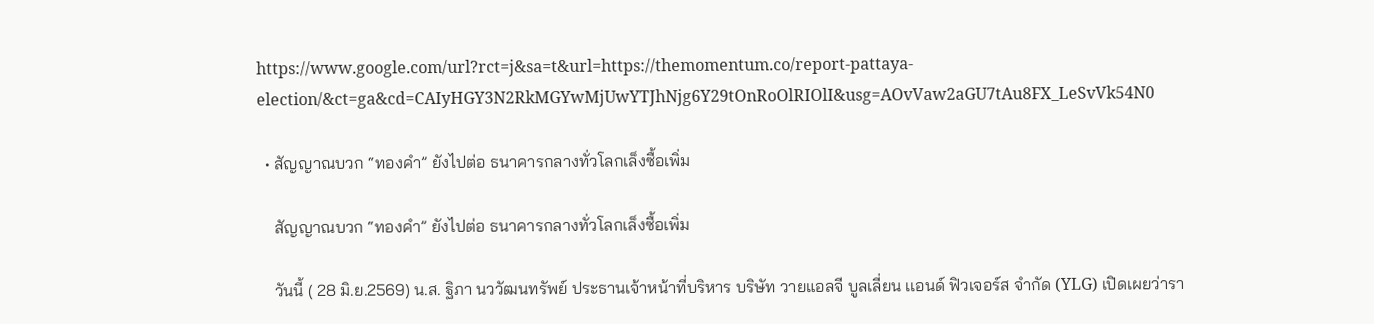https://www.google.com/url?rct=j&sa=t&url=https://themomentum.co/report-pattaya-election/&ct=ga&cd=CAIyHGY3N2RkMGYwMjUwYTJhNjg6Y29tOnRoOlRIOlI&usg=AOvVaw2aGU7tAu8FX_LeSvVk54N0

  • สัญญาณบวก “ทองคำ” ยังไปต่อ ธนาคารกลางทั่วโลกเล็งซื้อเพิ่ม

    สัญญาณบวก “ทองคำ” ยังไปต่อ ธนาคารกลางทั่วโลกเล็งซื้อเพิ่ม

    วันนี้ ( 28 มิ.ย.2569) น.ส. ฐิภา นววัฒนทรัพย์ ประธานเจ้าหน้าที่บริหาร บริษัท วายแอลจี บูลเลี่ยน เเอนด์ ฟิวเจอร์ส จำกัด (YLG) เปิดเผยว่ารา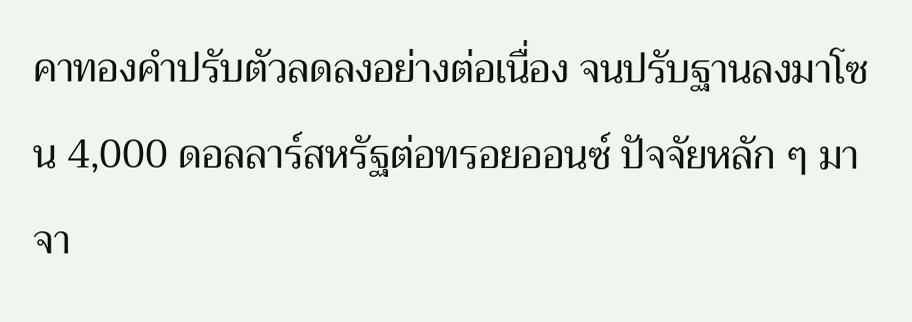คาทองคำปรับตัวลดลงอย่างต่อเนื่อง จนปรับฐานลงมาโซน 4,000 ดอลลาร์สหรัฐต่อทรอยออนซ์ ปัจจัยหลัก ๆ มาจา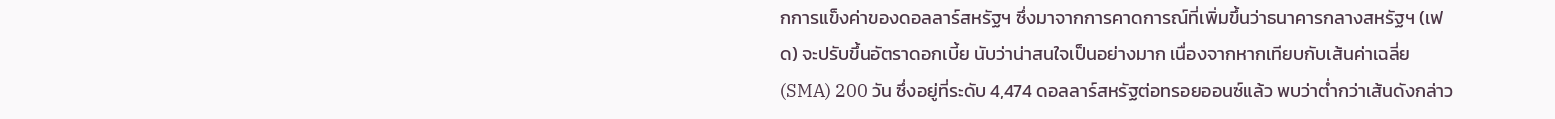กการแข็งค่าของดอลลาร์สหรัฐฯ ซึ่งมาจากการคาดการณ์ที่เพิ่มขึ้นว่าธนาคารกลางสหรัฐฯ (เฟด) จะปรับขึ้นอัตราดอกเบี้ย นับว่าน่าสนใจเป็นอย่างมาก เนื่องจากหากเทียบกับเส้นค่าเฉลี่ย (SMA) 200 วัน ซึ่งอยู่ที่ระดับ 4,474 ดอลลาร์สหรัฐต่อทรอยออนซ์แล้ว พบว่าต่ำกว่าเส้นดังกล่าว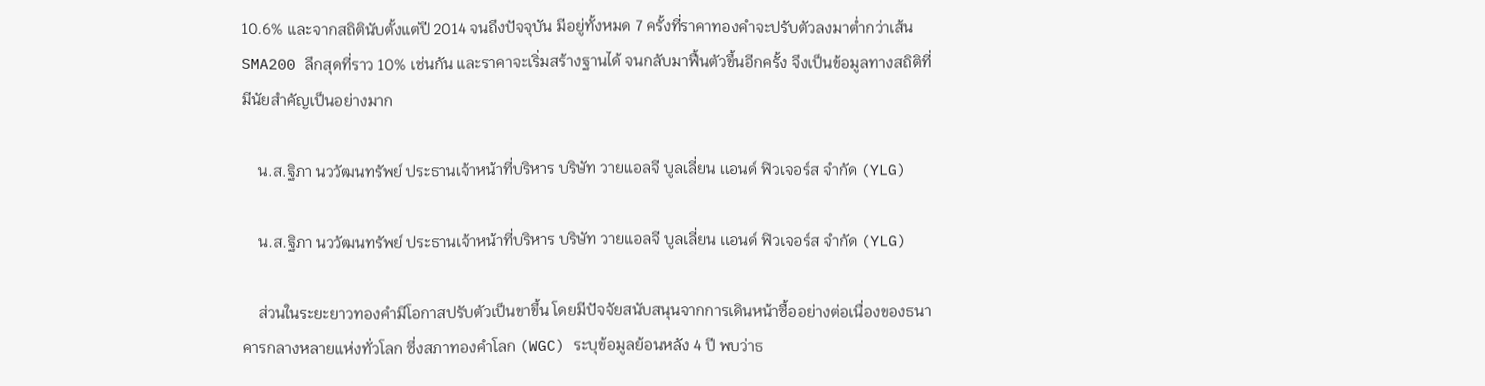10.6% และจากสถิตินับตั้งแต่ปี 2014 จนถึงปัจจุบัน มีอยู่ทั้งหมด 7 ครั้งที่ราคาทองคำจะปรับตัวลงมาต่ำกว่าเส้น SMA200 ลึกสุดที่ราว 10% เช่นกัน และราคาจะเริ่มสร้างฐานได้ จนกลับมาฟื้นตัวขึ้นอีกครั้ง จึงเป็นข้อมูลทางสถิติที่มีนัยสำคัญเป็นอย่างมาก

    น.ส.ฐิภา นววัฒนทรัพย์ ประธานเจ้าหน้าที่บริหาร บริษัท วายแอลจี บูลเลี่ยน เเอนด์ ฟิวเจอร์ส จำกัด (YLG)

    น.ส.ฐิภา นววัฒนทรัพย์ ประธานเจ้าหน้าที่บริหาร บริษัท วายแอลจี บูลเลี่ยน เเอนด์ ฟิวเจอร์ส จำกัด (YLG)

    ส่วนในระยะยาวทองคำมีโอกาสปรับตัวเป็นขาขึ้น โดยมีปัจจัยสนับสนุนจากการเดินหน้าซื้ออย่างต่อเนื่องของธนาคารกลางหลายแห่งทั่วโลก ซึ่งสภาทองคำโลก (WGC) ระบุข้อมูลย้อนหลัง 4 ปี พบว่าธ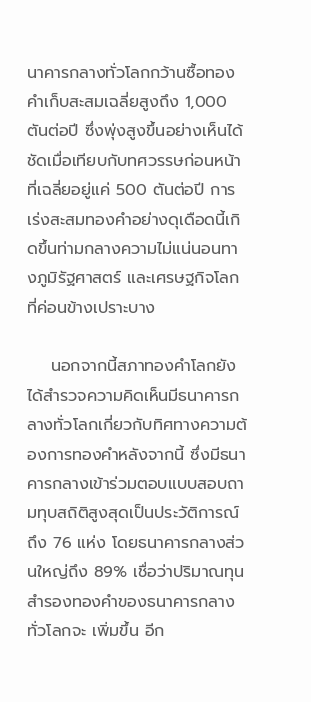นาคารกลางทั่วโลกกว้านซื้อทองคำเก็บสะสมเฉลี่ยสูงถึง 1,000 ตันต่อปี ซึ่งพุ่งสูงขึ้นอย่างเห็นได้ชัดเมื่อเทียบกับทศวรรษก่อนหน้าที่เฉลี่ยอยู่แค่ 500 ตันต่อปี การเร่งสะสมทองคำอย่างดุเดือดนี้เกิดขึ้นท่ามกลางความไม่แน่นอนทางภูมิรัฐศาสตร์ และเศรษฐกิจโลกที่ค่อนข้างเปราะบาง

    นอกจากนี้สภาทองคำโลกยังได้สำรวจความคิดเห็นมีธนาคารกลางทั่วโลกเกี่ยวกับทิศทางความต้องการทองคำหลังจากนี้ ซึ่งมีธนาคารกลางเข้าร่วมตอบแบบสอบถามทุบสถิติสูงสุดเป็นประวัติการณ์ถึง 76 แห่ง โดยธนาคารกลางส่วนใหญ่ถึง 89% เชื่อว่าปริมาณทุนสำรองทองคำของธนาคารกลางทั่วโลกจะ เพิ่มขึ้น อีก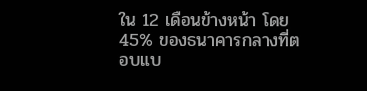ใน 12 เดือนข้างหน้า โดย 45% ของธนาคารกลางที่ตอบแบ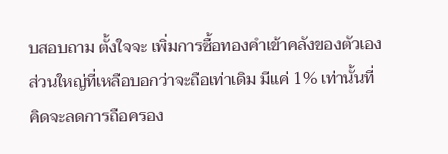บสอบถาม ตั้งใจจะ เพิ่มการซื้อทองคำเข้าคลังของตัวเองส่วนใหญ่ที่เหลือบอกว่าจะถือเท่าเดิม มีแค่ 1% เท่านั้นที่คิดจะลดการถือครอง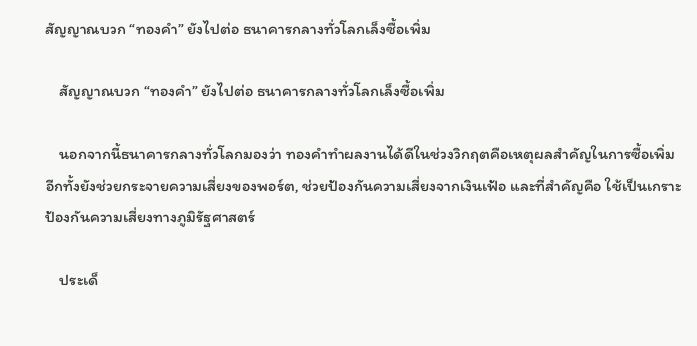สัญญาณบวก “ทองคำ” ยังไปต่อ ธนาคารกลางทั่วโลกเล็งซื้อเพิ่ม

    สัญญาณบวก “ทองคำ” ยังไปต่อ ธนาคารกลางทั่วโลกเล็งซื้อเพิ่ม

    นอกจากนี้ธนาคารกลางทั่วโลกมองว่า ทองคำทำผลงานได้ดีในช่วงวิกฤตคือเหตุผลสำคัญในการซื้อเพิ่ม อีกทั้งยังช่วยกระจายความเสี่ยงของพอร์ต, ช่วยป้องกันความเสี่ยงจากเงินเฟ้อ และที่สำคัญคือ ใช้เป็นเกราะป้องกันความเสี่ยงทางภูมิรัฐศาสตร์

    ประเด็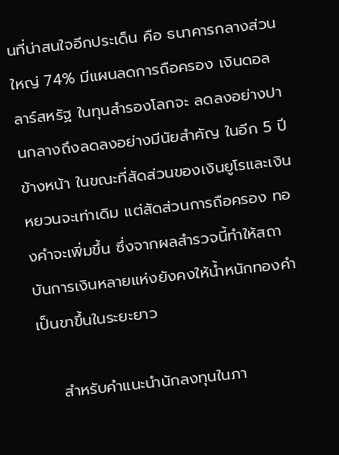นที่น่าสนใจอีกประเด็น คือ ธนาคารกลางส่วนใหญ่ 74% มีแผนลดการถือครอง เงินดอลลาร์สหรัฐ ในทุนสำรองโลกจะ ลดลงอย่างปานกลางถึงลดลงอย่างมีนัยสำคัญ ในอีก 5 ปีข้างหน้า ในขณะที่สัดส่วนของเงินยูโรและเงินหยวนจะเท่าเดิม แต่สัดส่วนการถือครอง ทองคำจะเพิ่มขึ้น ซึ่งจากผลสำรวจนี้ทำให้สถาบันการเงินหลายแห่งยังคงให้น้ำหนักทองคำเป็นขาขึ้นในระยะยาว

    สำหรับคำแนะนำนักลงทุนในภา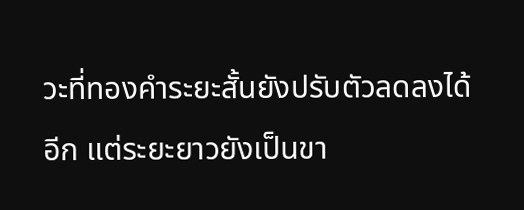วะที่ทองคำระยะสั้นยังปรับตัวลดลงได้อีก แต่ระยะยาวยังเป็นขา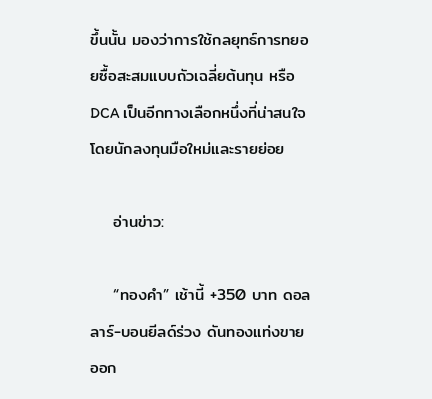ขึ้นนั้น มองว่าการใช้กลยุทธ์การทยอยซื้อสะสมแบบถัวเฉลี่ยต้นทุน หรือ DCA เป็นอีกทางเลือกหนึ่งที่น่าสนใจโดยนักลงทุนมือใหม่และรายย่อย

    อ่านข่าว:

    “ทองคำ” เช้านี้ +350 บาท ดอลลาร์-บอนยีลด์ร่วง ดันทองแท่งขายออก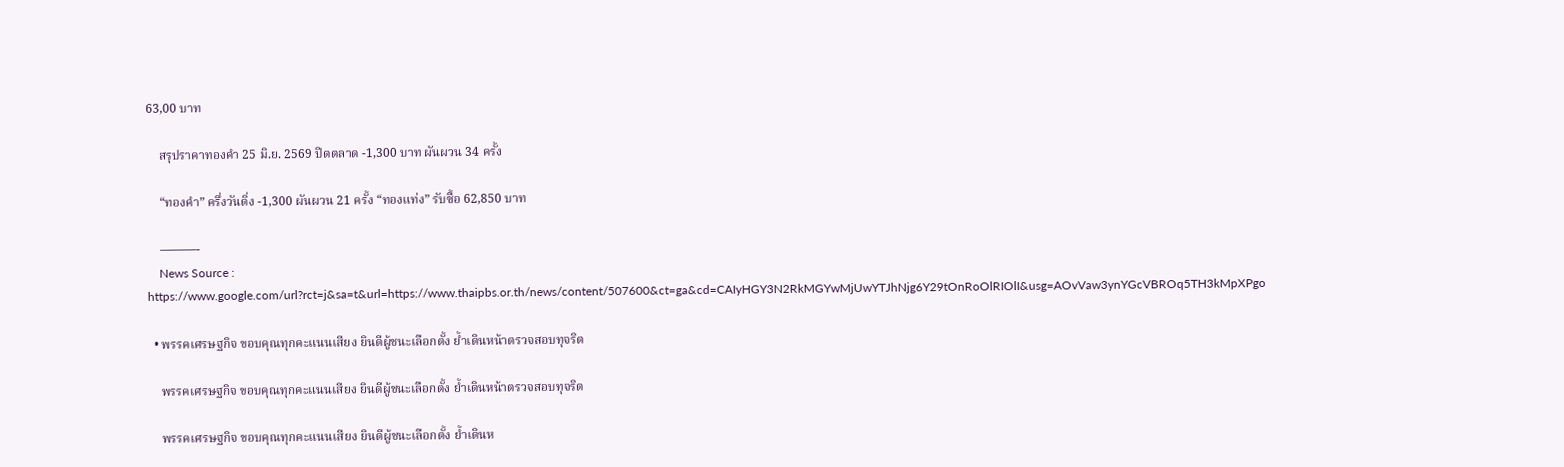63,00 บาท

    สรุปราคาทองคำ 25 มิ.ย. 2569 ปิดตลาด -1,300 บาท ผันผวน 34 ครั้ง

    “ทองคำ” ครึ่งวันดิ่ง -1,300 ผันผวน 21 ครั้ง “ทองแท่ง” รับซื้อ 62,850 บาท

    ———-
    News Source : https://www.google.com/url?rct=j&sa=t&url=https://www.thaipbs.or.th/news/content/507600&ct=ga&cd=CAIyHGY3N2RkMGYwMjUwYTJhNjg6Y29tOnRoOlRIOlI&usg=AOvVaw3ynYGcVBROq5TH3kMpXPgo

  • พรรคเศรษฐกิจ ขอบคุณทุกคะแนนเสียง ยินดีผู้ชนะเลือกตั้ง ย้ำเดินหน้าตรวจสอบทุจริต

    พรรคเศรษฐกิจ ขอบคุณทุกคะแนนเสียง ยินดีผู้ชนะเลือกตั้ง ย้ำเดินหน้าตรวจสอบทุจริต

    พรรคเศรษฐกิจ ขอบคุณทุกคะแนนเสียง ยินดีผู้ชนะเลือกตั้ง ย้ำเดินห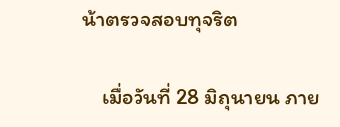น้าตรวจสอบทุจริต

    เมื่อวันที่ 28 มิถุนายน ภาย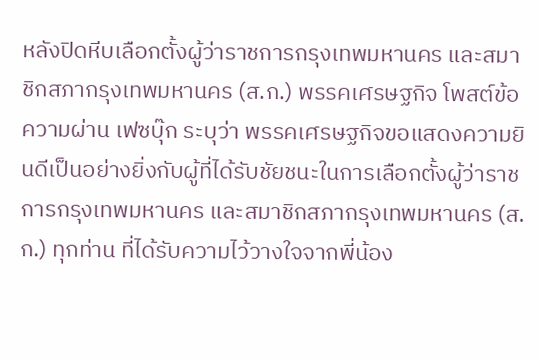หลังปิดหีบเลือกตั้งผู้ว่าราชการกรุงเทพมหานคร และสมาชิกสภากรุงเทพมหานคร (ส.ก.) พรรคเศรษฐกิจ โพสต์ข้อความผ่าน เฟซบุ๊ก ระบุว่า พรรคเศรษฐกิจขอแสดงความยินดีเป็นอย่างยิ่งกับผู้ที่ได้รับชัยชนะในการเลือกตั้งผู้ว่าราชการกรุงเทพมหานคร และสมาชิกสภากรุงเทพมหานคร (ส.ก.) ทุกท่าน ที่ได้รับความไว้วางใจจากพี่น้อง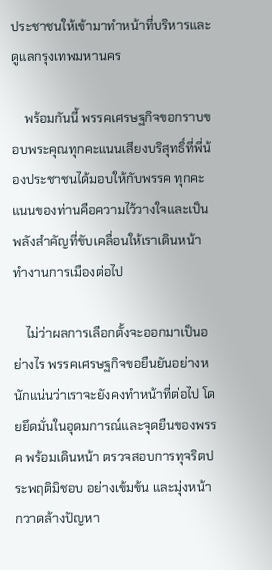ประชาชนให้เข้ามาทำหน้าที่บริหารและดูแลกรุงเทพมหานคร

    พร้อมกันนี้ พรรคเศรษฐกิจขอกราบขอบพระคุณทุกคะแนนเสียงบริสุทธิ์ที่พี่น้องประชาชนได้มอบให้กับพรรค ทุกคะแนนของท่านคือความไว้วางใจและเป็นพลังสำคัญที่ขับเคลื่อนให้เราเดินหน้าทำงานการเมืองต่อไป

    ไม่ว่าผลการเลือกตั้งจะออกมาเป็นอย่างไร พรรคเศรษฐกิจขอยืนยันอย่างหนักแน่นว่าเราจะยังคงทำหน้าที่ต่อไป โดยยึดมั่นในอุดมการณ์และจุดยืนของพรรค พร้อมเดินหน้า ตรวจสอบการทุจริตประพฤติมิชอบ อย่างเข้มข้น และมุ่งหน้า กวาดล้างปัญหา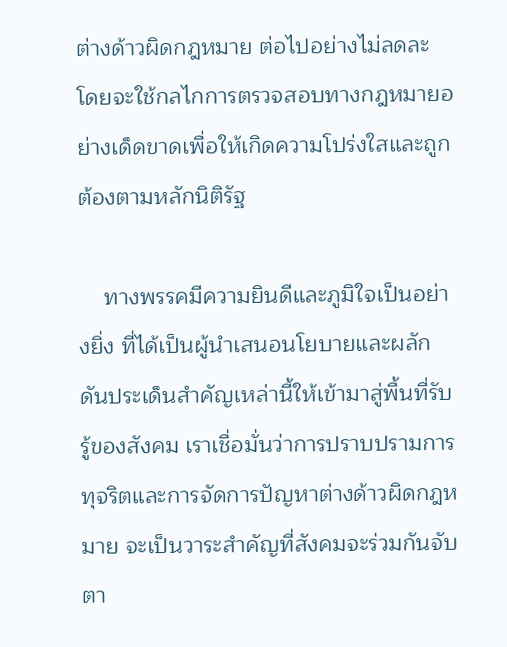ต่างด้าวผิดกฎหมาย ต่อไปอย่างไม่ลดละ โดยจะใช้กลไกการตรวจสอบทางกฎหมายอย่างเด็ดขาดเพื่อให้เกิดความโปร่งใสและถูกต้องตามหลักนิติรัฐ

    ทางพรรคมีความยินดีและภูมิใจเป็นอย่างยิ่ง ที่ได้เป็นผู้นำเสนอนโยบายและผลักดันประเด็นสำคัญเหล่านี้ให้เข้ามาสู่พื้นที่รับรู้ของสังคม เราเชื่อมั่นว่าการปราบปรามการทุจริตและการจัดการปัญหาต่างด้าวผิดกฎหมาย จะเป็นวาระสำคัญที่สังคมจะร่วมกันจับตา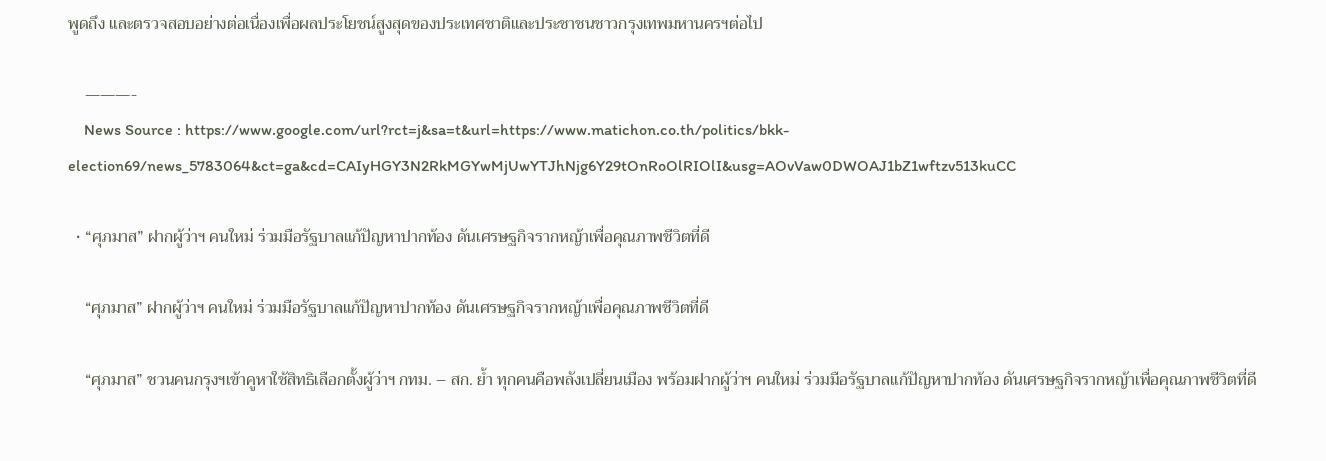พูดถึง และตรวจสอบอย่างต่อเนื่องเพื่อผลประโยชน์สูงสุดของประเทศชาติและประชาชนชาวกรุงเทพมหานครฯต่อไป

    ———-
    News Source : https://www.google.com/url?rct=j&sa=t&url=https://www.matichon.co.th/politics/bkk-election69/news_5783064&ct=ga&cd=CAIyHGY3N2RkMGYwMjUwYTJhNjg6Y29tOnRoOlRIOlI&usg=AOvVaw0DWOAJ1bZ1wftzv513kuCC

  • “ศุภมาส” ฝากผู้ว่าฯ คนใหม่ ร่วมมือรัฐบาลแก้ปัญหาปากท้อง ดันเศรษฐกิจรากหญ้าเพื่อคุณภาพชีวิตที่ดี

    “ศุภมาส” ฝากผู้ว่าฯ คนใหม่ ร่วมมือรัฐบาลแก้ปัญหาปากท้อง ดันเศรษฐกิจรากหญ้าเพื่อคุณภาพชีวิตที่ดี

    “ศุภมาส” ชวนคนกรุงฯเข้าคูหาใช้สิทธิเลือกตั้งผู้ว่าฯ กทม. – สก. ย้ำ ทุกคนคือพลังเปลี่ยนเมือง พร้อมฝากผู้ว่าฯ คนใหม่ ร่วมมือรัฐบาลแก้ปัญหาปากท้อง ดันเศรษฐกิจรากหญ้าเพื่อคุณภาพชีวิตที่ดี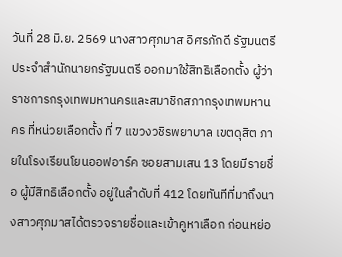วันที่ 28 มิ.ย. 2569 นางสาวศุภมาส อิศรภักดี รัฐมนตรีประจำสำนักนายกรัฐมนตรี ออกมาใช้สิทธิเลือกตั้ง ผู้ว่าราชการกรุงเทพมหานครและสมาชิกสภากรุงเทพมหานคร ที่หน่วยเลือกตั้ง ที่ 7 แขวงวชิรพยาบาล เขตดุสิต ภายในโรงเรียนโยนออฟอาร์ค ซอยสามเสน 13 โดยมีรายชื่อ ผู้มีสิทธิเลือกตั้ง อยู่ในลำดับที่ 412 โดยทันทีที่มาถึงนางสาวศุภมาสได้ตรวจรายชื่อและเข้าคูหาเลือก ก่อนหย่อ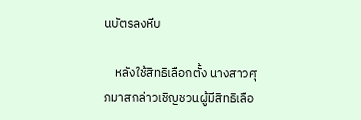นบัตรลงหีบ

    หลังใช้สิทธิเลือกตั้ง นางสาวศุภมาสกล่าวเชิญชวนผู้มีสิทธิเลือ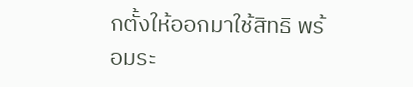กตั้งให้ออกมาใช้สิทธิ พร้อมระ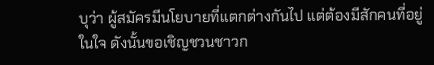บุว่า ผู้สมัครมีนโยบายที่แตกต่างกันไป แต่ต้องมีสักคนที่อยู่ในใจ ดังนั้นขอเชิญชวนชาวก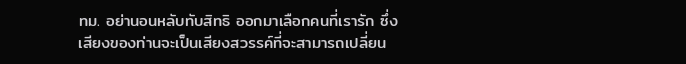ทม. อย่านอนหลับทับสิทธิ ออกมาเลือกคนที่เรารัก ซึ่งเสียงของท่านจะเป็นเสียงสวรรค์ที่จะสามารถเปลี่ยน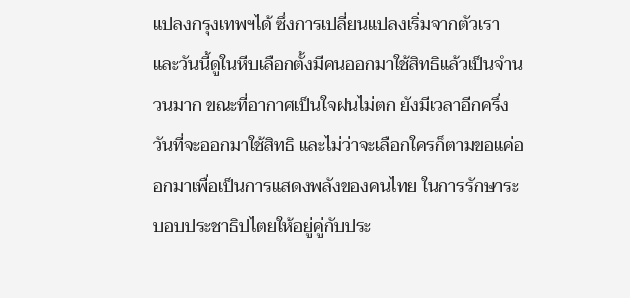แปลงกรุงเทพฯได้ ซึ่งการเปลี่ยนแปลงเริ่มจากตัวเรา และวันนี้ดูในหีบเลือกตั้งมีคนออกมาใช้สิทธิแล้วเป็นจำนวนมาก ขณะที่อากาศเป็นใจฝนไม่ตก ยังมีเวลาอีกครึ่งวันที่จะออกมาใช้สิทธิ และไม่ว่าจะเลือกใครก็ตามขอแค่ออกมาเพื่อเป็นการแสดงพลังของคนไทย ในการรักษาระบอบประชาธิปไตยให้อยู่คู่กับประ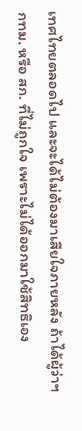เทศไทยตลอดไป และจะได้ไม่ต้องมาเสียใจภายหลัง ถ้าได้ผู้ว่าฯ กทม. หรือ สก. ที่ไม่ถูกใจ เพราะไม่ได้ออกมาใช้สิทธิเอง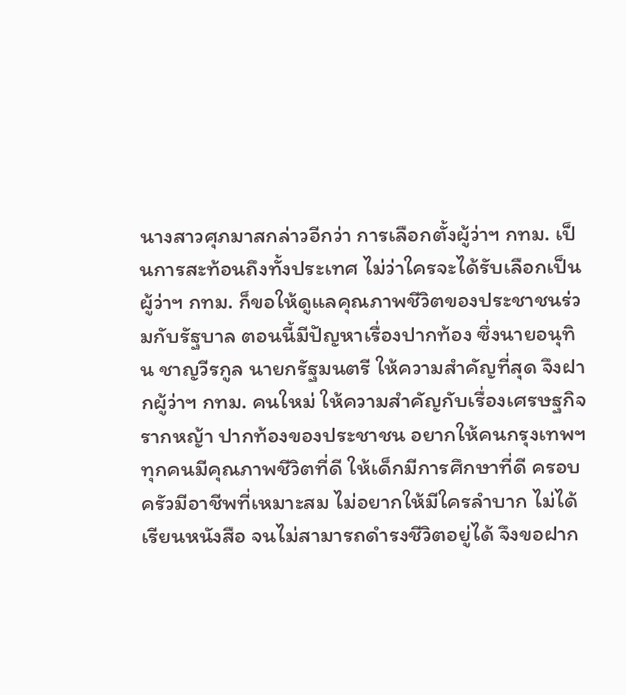นางสาวศุภมาสกล่าวอีกว่า การเลือกตั้งผู้ว่าฯ กทม. เป็นการสะท้อนถึงทั้งประเทศ ไม่ว่าใครจะได้รับเลือกเป็นผู้ว่าฯ กทม. ก็ขอให้ดูแลคุณภาพชีวิตของประชาชนร่วมกับรัฐบาล ตอนนี้มีปัญหาเรื่องปากท้อง ซึ่งนายอนุทิน ชาญวีรกูล นายกรัฐมนตรี ให้ความสำคัญที่สุด จึงฝากผู้ว่าฯ กทม. คนใหม่ ให้ความสำคัญกับเรื่องเศรษฐกิจรากหญ้า ปากท้องของประชาชน อยากให้คนกรุงเทพฯทุกคนมีคุณภาพชีวิตที่ดี ให้เด็กมีการศึกษาที่ดี ครอบครัวมีอาชีพที่เหมาะสม ไม่อยากให้มีใครลำบาก ไม่ได้เรียนหนังสือ จนไม่สามารถดำรงชีวิตอยู่ได้ จึงขอฝาก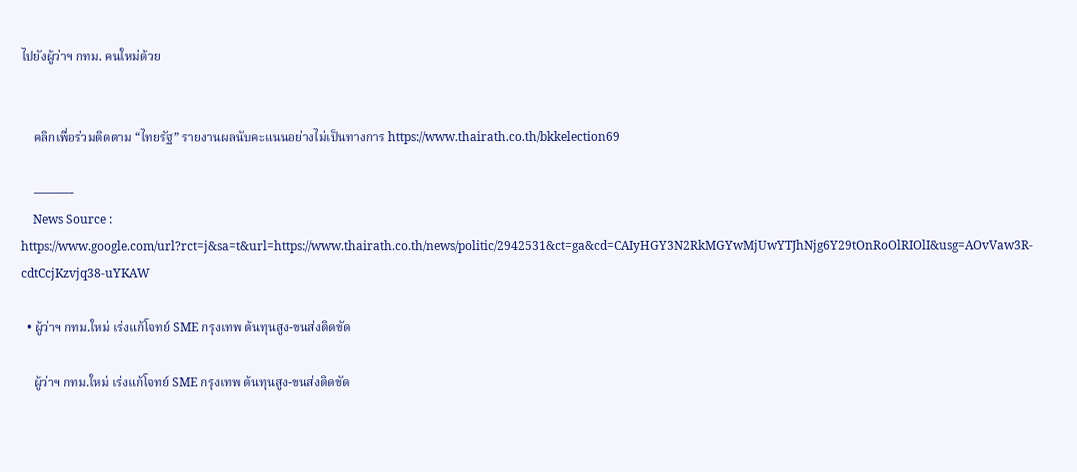ไปยังผู้ว่าฯ กทม. คนใหม่ด้วย


    คลิกเพื่อร่วมติดตาม “ไทยรัฐ” รายงานผลนับคะแนนอย่างไม่เป็นทางการ https://www.thairath.co.th/bkkelection69

    ———-
    News Source : https://www.google.com/url?rct=j&sa=t&url=https://www.thairath.co.th/news/politic/2942531&ct=ga&cd=CAIyHGY3N2RkMGYwMjUwYTJhNjg6Y29tOnRoOlRIOlI&usg=AOvVaw3R-cdtCcjKzvjq38-uYKAW

  • ผู้ว่าฯ กทม.ใหม่ เร่งแก้โจทย์ SME กรุงเทพ ต้นทุนสูง-ขนส่งติดขัด

    ผู้ว่าฯ กทม.ใหม่ เร่งแก้โจทย์ SME กรุงเทพ ต้นทุนสูง-ขนส่งติดขัด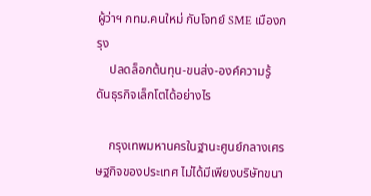ผู้ว่าฯ กทม.คนใหม่ กับโจทย์ SME เมืองกรุง
    ปลดล็อกต้นทุน-ขนส่ง-องค์ความรู้ ดันธุรกิจเล็กโตได้อย่างไร

    กรุงเทพมหานครในฐานะศูนย์กลางเศรษฐกิจของประเทศ ไม่ได้มีเพียงบริษัทขนา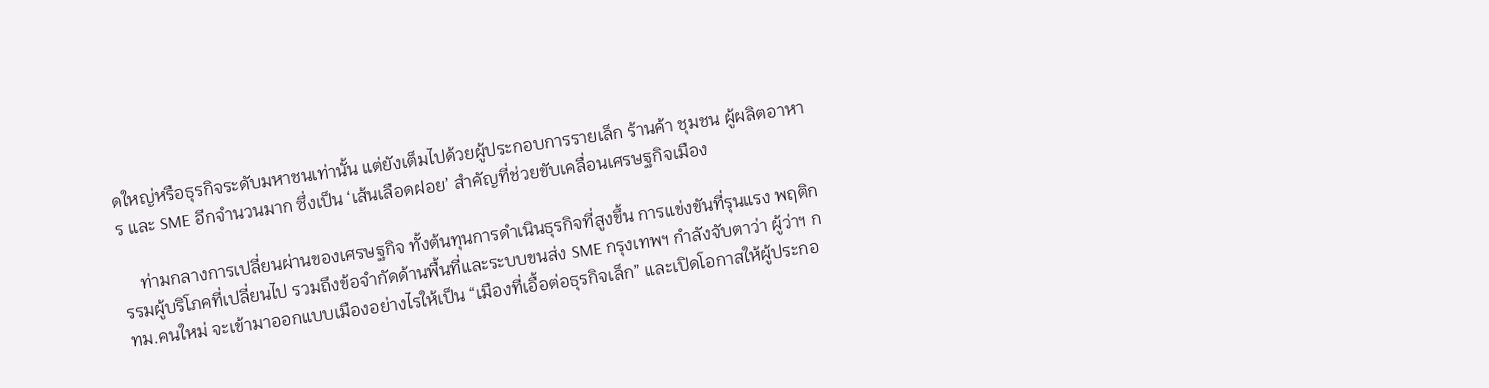ดใหญ่หรือธุรกิจระดับมหาชนเท่านั้น แต่ยังเต็มไปด้วยผู้ประกอบการรายเล็ก ร้านค้า ชุมชน ผู้ผลิตอาหาร และ SME อีกจำนวนมาก ซึ่งเป็น ‘เส้นเลือดฝอย’ สำคัญที่ช่วยขับเคลื่อนเศรษฐกิจเมือง

    ท่ามกลางการเปลี่ยนผ่านของเศรษฐกิจ ทั้งต้นทุนการดำเนินธุรกิจที่สูงขึ้น การแข่งขันที่รุนแรง พฤติกรรมผู้บริโภคที่เปลี่ยนไป รวมถึงข้อจำกัดด้านพื้นที่และระบบขนส่ง SME กรุงเทพฯ กำลังจับตาว่า ผู้ว่าฯ กทม.คนใหม่ จะเข้ามาออกแบบเมืองอย่างไรให้เป็น “เมืองที่เอื้อต่อธุรกิจเล็ก” และเปิดโอกาสให้ผู้ประกอ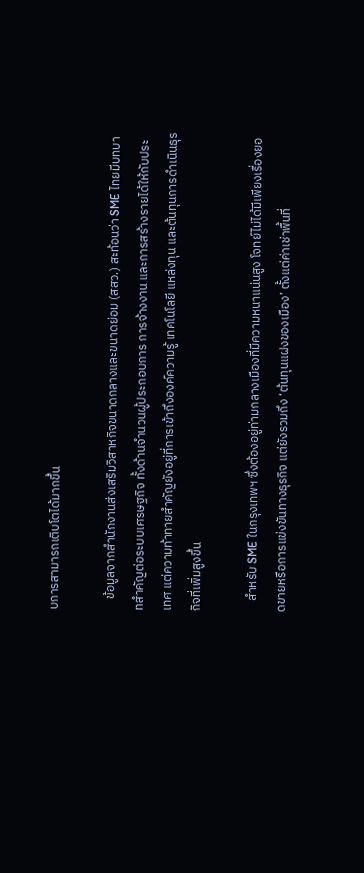บการสามารถเติบโตได้มากขึ้น

    ข้อมูลจากสำนักงานส่งเสริมวิสาหกิจขนาดกลางและขนาดย่อม (สสว.) สะท้อนว่า SME ไทยมีบทบาทสำคัญต่อระบบเศรษฐกิจ ทั้งด้านจำนวนผู้ประกอบการ การจ้างงาน และการสร้างรายได้ให้กับประเทศ แต่ความท้าทายสำคัญยังอยู่ที่การเข้าถึงองค์ความรู้ เทคโนโลยี แหล่งทุน และต้นทุนการดำเนินธุรกิจที่เพิ่มสูงขึ้น

    สำหรับ SME ในกรุงเทพฯ ซึ่งต้องอยู่ท่ามกลางเมืองที่มีความหนาแน่นสูง โจทย์ไม่ได้มีเพียงเรื่องยอดขายหรือการแข่งขันทางธุรกิจ แต่ยังรวมถึง ‘ต้นทุนแฝงของเมือง’ ตั้งแต่ค่าเช่าพื้นที่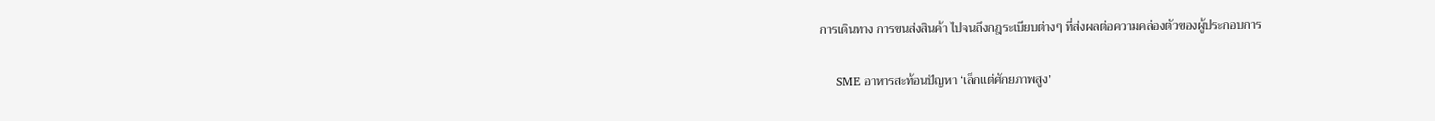การเดินทาง การขนส่งสินค้า ไปจนถึงกฎระเบียบต่างๆ ที่ส่งผลต่อความคล่องตัวของผู้ประกอบการ

    SME อาหารสะท้อนปัญหา ‘เล็กแต่ศักยภาพสูง’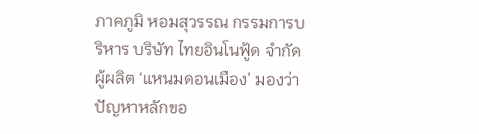ภาคภูมิ หอมสุวรรณ กรรมการบริหาร บริษัท ไทยอินโนฟู้ด จำกัด ผู้ผลิต ‘แหนมดอนเมือง’ มองว่า ปัญหาหลักขอ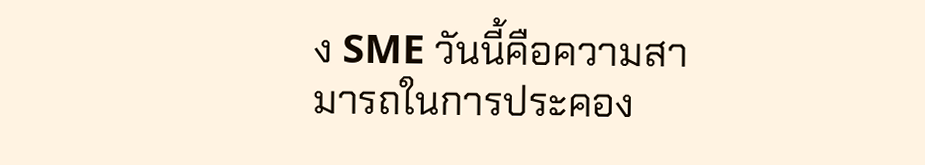ง SME วันนี้คือความสามารถในการประคอง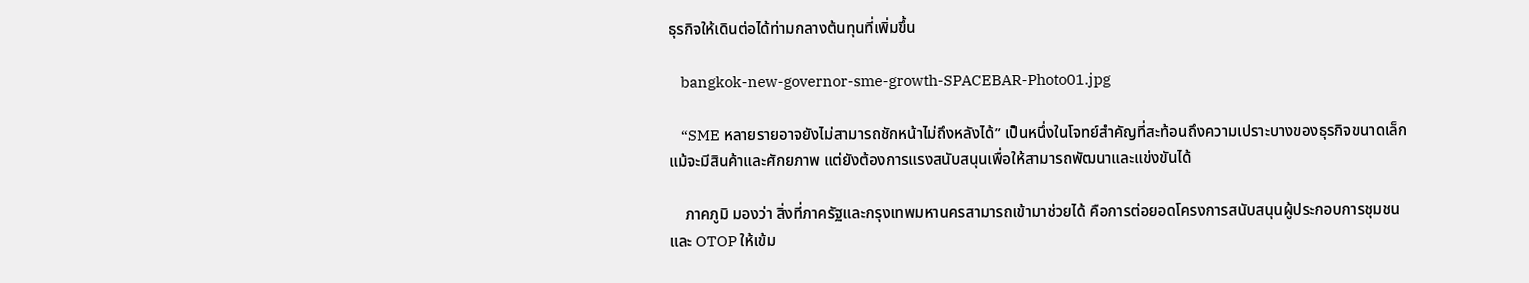ธุรกิจให้เดินต่อได้ท่ามกลางต้นทุนที่เพิ่มขึ้น

    bangkok-new-governor-sme-growth-SPACEBAR-Photo01.jpg

    “SME หลายรายอาจยังไม่สามารถชักหน้าไม่ถึงหลังได้” เป็นหนึ่งในโจทย์สำคัญที่สะท้อนถึงความเปราะบางของธุรกิจขนาดเล็ก แม้จะมีสินค้าและศักยภาพ แต่ยังต้องการแรงสนับสนุนเพื่อให้สามารถพัฒนาและแข่งขันได้

    ภาคภูมิ มองว่า สิ่งที่ภาครัฐและกรุงเทพมหานครสามารถเข้ามาช่วยได้ คือการต่อยอดโครงการสนับสนุนผู้ประกอบการชุมชนและ OTOP ให้เข้ม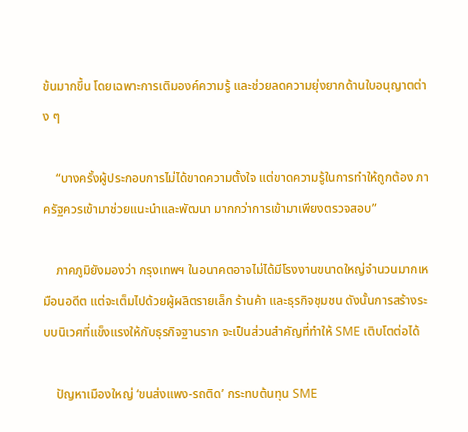ข้นมากขึ้น โดยเฉพาะการเติมองค์ความรู้ และช่วยลดความยุ่งยากด้านใบอนุญาตต่าง ๆ

    “บางครั้งผู้ประกอบการไม่ได้ขาดความตั้งใจ แต่ขาดความรู้ในการทำให้ถูกต้อง ภาครัฐควรเข้ามาช่วยแนะนำและพัฒนา มากกว่าการเข้ามาเพียงตรวจสอบ”

    ภาคภูมิยังมองว่า กรุงเทพฯ ในอนาคตอาจไม่ได้มีโรงงานขนาดใหญ่จำนวนมากเหมือนอดีต แต่จะเต็มไปด้วยผู้ผลิตรายเล็ก ร้านค้า และธุรกิจชุมชน ดังนั้นการสร้างระบบนิเวศที่แข็งแรงให้กับธุรกิจฐานราก จะเป็นส่วนสำคัญที่ทำให้ SME เติบโตต่อได้

    ปัญหาเมืองใหญ่ ‘ขนส่งแพง-รถติด’ กระทบต้นทุน SME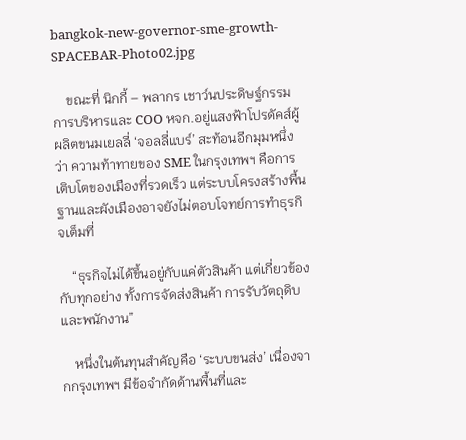bangkok-new-governor-sme-growth-SPACEBAR-Photo02.jpg

    ขณะที่ นิกกี้ – พลากร เชาว์นประดิษฐ์กรรมการบริหารและ COO หจก.อยู่แสงฟ้าโปรดัคส์ผู้ผลิตขนมเยลลี่ ‘จอลลี่แบร์’ สะท้อนอีกมุมหนึ่งว่า ความท้าทายของ SME ในกรุงเทพฯ คือการเติบโตของเมืองที่รวดเร็ว แต่ระบบโครงสร้างพื้นฐานและผังเมืองอาจยังไม่ตอบโจทย์การทำธุรกิจเต็มที่

    “ธุรกิจไม่ได้ขึ้นอยู่กับแค่ตัวสินค้า แต่เกี่ยวข้องกับทุกอย่าง ทั้งการจัดส่งสินค้า การรับวัตถุดิบ และพนักงาน”

    หนึ่งในต้นทุนสำคัญคือ ‘ระบบขนส่ง’ เนื่องจากกรุงเทพฯ มีข้อจำกัดด้านพื้นที่และ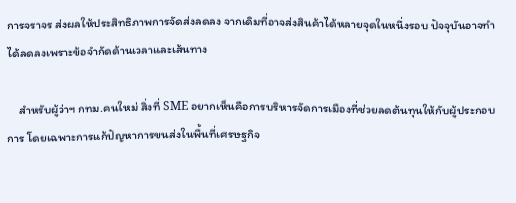การจราจร ส่งผลให้ประสิทธิภาพการจัดส่งลดลง จากเดิมที่อาจส่งสินค้าได้หลายจุดในหนึ่งรอบ ปัจจุบันอาจทำได้ลดลงเพราะข้อจำกัดด้านเวลาและเส้นทาง

    สำหรับผู้ว่าฯ กทม.คนใหม่ สิ่งที่ SME อยากเห็นคือการบริหารจัดการเมืองที่ช่วยลดต้นทุนให้กับผู้ประกอบการ โดยเฉพาะการแก้ปัญหาการขนส่งในพื้นที่เศรษฐกิจ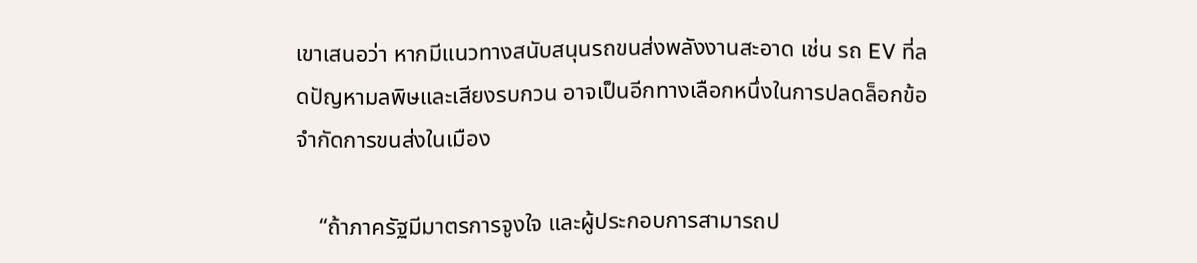เขาเสนอว่า หากมีแนวทางสนับสนุนรถขนส่งพลังงานสะอาด เช่น รถ EV ที่ลดปัญหามลพิษและเสียงรบกวน อาจเป็นอีกทางเลือกหนึ่งในการปลดล็อกข้อจำกัดการขนส่งในเมือง

    “ถ้าภาครัฐมีมาตรการจูงใจ และผู้ประกอบการสามารถป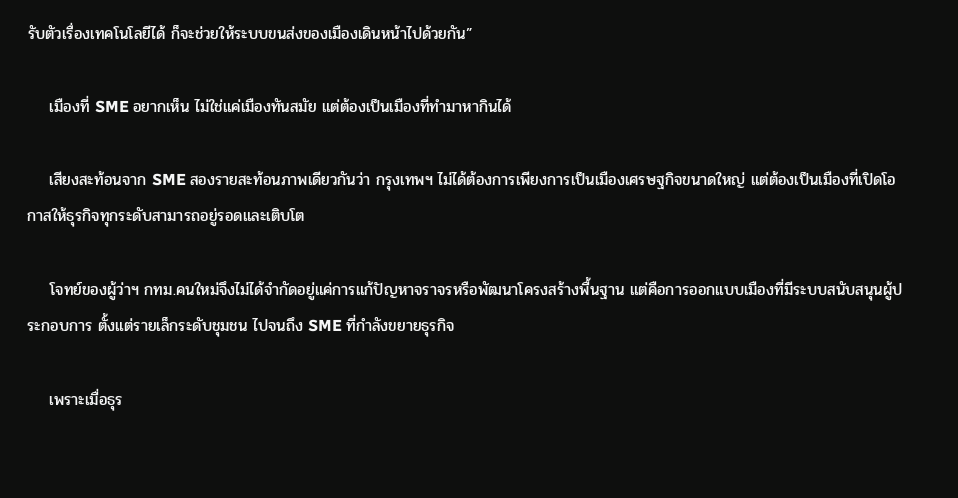รับตัวเรื่องเทคโนโลยีได้ ก็จะช่วยให้ระบบขนส่งของเมืองเดินหน้าไปด้วยกัน”

    เมืองที่ SME อยากเห็น ไม่ใช่แค่เมืองทันสมัย แต่ต้องเป็นเมืองที่ทำมาหากินได้

    เสียงสะท้อนจาก SME สองรายสะท้อนภาพเดียวกันว่า กรุงเทพฯ ไม่ได้ต้องการเพียงการเป็นเมืองเศรษฐกิจขนาดใหญ่ แต่ต้องเป็นเมืองที่เปิดโอกาสให้ธุรกิจทุกระดับสามารถอยู่รอดและเติบโต

    โจทย์ของผู้ว่าฯ กทม.คนใหม่จึงไม่ได้จำกัดอยู่แค่การแก้ปัญหาจราจรหรือพัฒนาโครงสร้างพื้นฐาน แต่คือการออกแบบเมืองที่มีระบบสนับสนุนผู้ประกอบการ ตั้งแต่รายเล็กระดับชุมชน ไปจนถึง SME ที่กำลังขยายธุรกิจ

    เพราะเมื่อธุร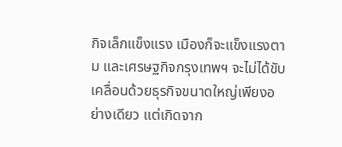กิจเล็กแข็งแรง เมืองก็จะแข็งแรงตาม และเศรษฐกิจกรุงเทพฯ จะไม่ได้ขับเคลื่อนด้วยธุรกิจขนาดใหญ่เพียงอย่างเดียว แต่เกิดจาก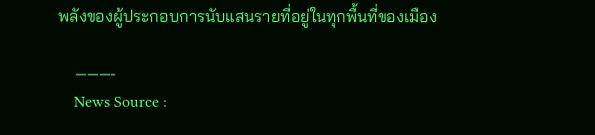พลังของผู้ประกอบการนับแสนรายที่อยู่ในทุกพื้นที่ของเมือง

    ———-
    News Source :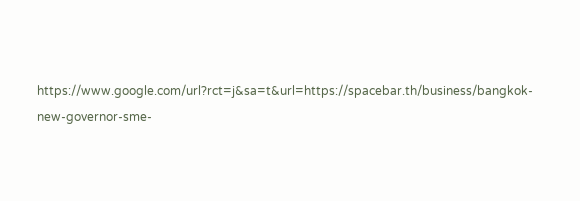https://www.google.com/url?rct=j&sa=t&url=https://spacebar.th/business/bangkok-new-governor-sme-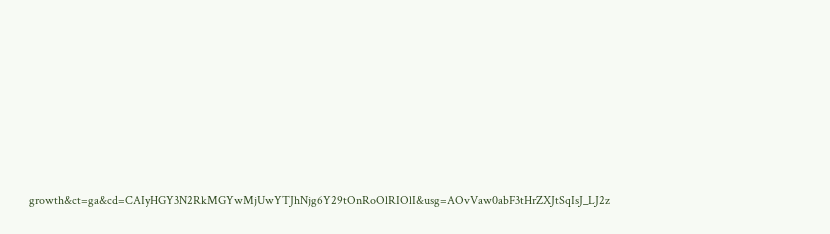growth&ct=ga&cd=CAIyHGY3N2RkMGYwMjUwYTJhNjg6Y29tOnRoOlRIOlI&usg=AOvVaw0abF3tHrZXJtSqIsJ_LJ2z